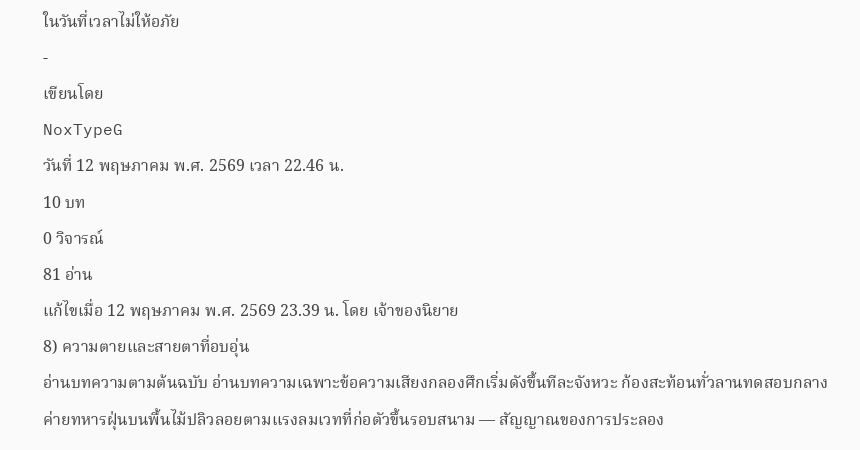ในวันที่เวลาไม่ให้อภัย
-
เขียนโดย
NoxTypeG
วันที่ 12 พฤษภาคม พ.ศ. 2569 เวลา 22.46 น.
10 บท
0 วิจารณ์
81 อ่าน
แก้ไขเมื่อ 12 พฤษภาคม พ.ศ. 2569 23.39 น. โดย เจ้าของนิยาย
8) ความตายและสายตาที่อบอุ่น
อ่านบทความตามต้นฉบับ อ่านบทความเฉพาะข้อความเสียงกลองศึกเริ่มดังขึ้นทีละจังหวะ ก้องสะท้อนทั่วลานทดสอบกลางค่ายทหารฝุ่นบนพื้นไม้ปลิวลอยตามแรงลมเวทที่ก่อตัวขึ้นรอบสนาม — สัญญาณของการประลอง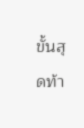ขั้นสุดท้า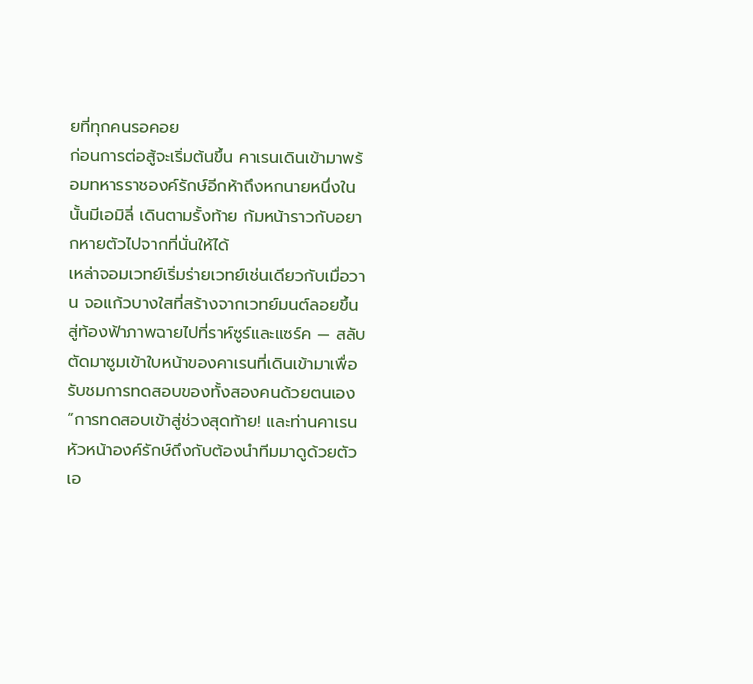ยที่ทุกคนรอคอย
ก่อนการต่อสู้จะเริ่มต้นขึ้น คาเรนเดินเข้ามาพร้อมทหารราชองค์รักษ์อีกห้าถึงหกนายหนึ่งในนั้นมีเอมิลี่ เดินตามรั้งท้าย ก้มหน้าราวกับอยากหายตัวไปจากที่นั่นให้ได้
เหล่าจอมเวทย์เริ่มร่ายเวทย์เช่นเดียวกับเมื่อวาน จอแก้วบางใสที่สร้างจากเวทย์มนต์ลอยขึ้นสู่ท้องฟ้าภาพฉายไปที่ราห์ซูร์และแซร์ค — สลับตัดมาซูมเข้าใบหน้าของคาเรนที่เดินเข้ามาเพื่อรับชมการทดสอบของทั้งสองคนด้วยตนเอง
“การทดสอบเข้าสู่ช่วงสุดท้าย! และท่านคาเรน หัวหน้าองค์รักษ์ถึงกับต้องนำทีมมาดูด้วยตัวเอ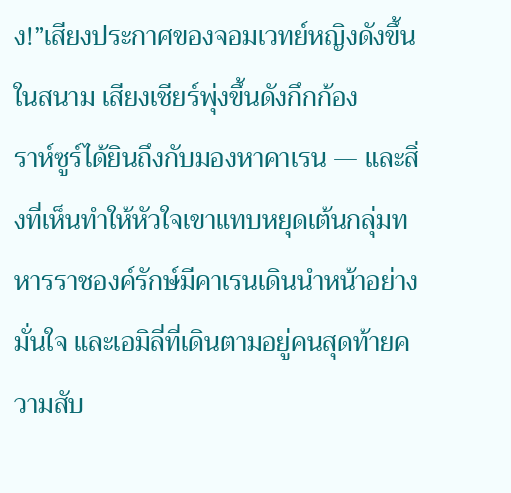ง!”เสียงประกาศของจอมเวทย์หญิงดังขึ้นในสนาม เสียงเชียร์พุ่งขึ้นดังกึกก้อง
ราห์ซูร์ได้ยินถึงกับมองหาคาเรน — และสิ่งที่เห็นทำให้หัวใจเขาแทบหยุดเต้นกลุ่มทหารราชองค์รักษ์มีคาเรนเดินนำหน้าอย่างมั่นใจ และเอมิลี่ที่เดินตามอยู่คนสุดท้ายความสับ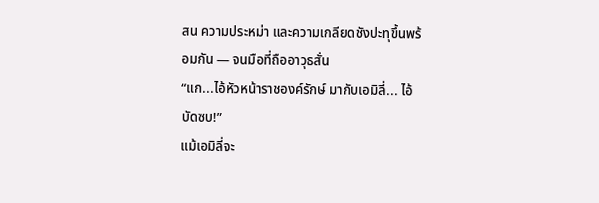สน ความประหม่า และความเกลียดชังปะทุขึ้นพร้อมกัน — จนมือที่ถืออาวุธสั่น
“แก...ไอ้หัวหน้าราชองค์รักษ์ มากับเอมิลี่... ไอ้บัดซบ!”
แม้เอมิลี่จะ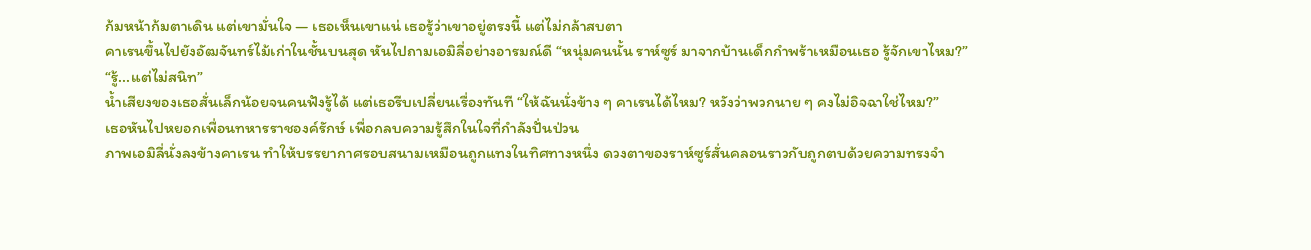ก้มหน้าก้มตาเดิน แต่เขามั่นใจ — เธอเห็นเขาแน่ เธอรู้ว่าเขาอยู่ตรงนี้ แต่ไม่กล้าสบตา
คาเรนขึ้นไปยังอัฒจันทร์ไม้เก่าในชั้นบนสุด หันไปถามเอมิลี่อย่างอารมณ์ดี “หนุ่มคนนั้น ราห์ซูร์ มาจากบ้านเด็กกำพร้าเหมือนเธอ รู้จักเขาไหม?”
“รู้...แต่ไม่สนิท”
น้ำเสียงของเธอสั่นเล็กน้อยจนคนฟังรู้ได้ แต่เธอรีบเปลี่ยนเรื่องทันที “ให้ฉันนั่งข้าง ๆ คาเรนได้ไหม? หวังว่าพวกนาย ๆ คงไม่อิจฉาใช่ไหม?”
เธอหันไปหยอกเพื่อนทหารราชองค์รักษ์ เพื่อกลบความรู้สึกในใจที่กำลังปั่นป่วน
ภาพเอมิลี่นั่งลงข้างคาเรน ทำให้บรรยากาศรอบสนามเหมือนถูกแทงในทิศทางหนึ่ง ดวงตาของราห์ซูร์สั่นคลอนราวกับถูกตบด้วยความทรงจำ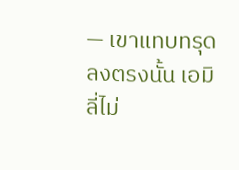— เขาแทบทรุดลงตรงนั้น เอมิลี่ไม่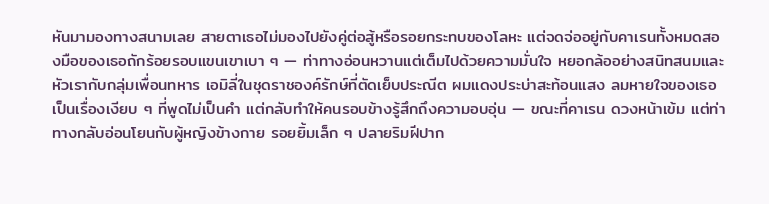หันมามองทางสนามเลย สายตาเธอไม่มองไปยังคู่ต่อสู้หรือรอยกระทบของโลหะ แต่จดจ่ออยู่กับคาเรนทั้งหมดสองมือของเธอถักร้อยรอบแขนเขาเบา ๆ — ท่าทางอ่อนหวานแต่เต็มไปด้วยความมั่นใจ หยอกล้ออย่างสนิทสนมและหัวเรากับกลุ่มเพื่อนทหาร เอมิลี่ในชุดราชองค์รักษ์ที่ตัดเย็บประณีต ผมแดงประบ่าสะท้อนแสง ลมหายใจของเธอเป็นเรื่องเงียบ ๆ ที่พูดไม่เป็นคำ แต่กลับทำให้คนรอบข้างรู้สึกถึงความอบอุ่น — ขณะที่คาเรน ดวงหน้าเข้ม แต่ท่าทางกลับอ่อนโยนกับผู้หญิงข้างกาย รอยยิ้มเล็ก ๆ ปลายริมฝีปาก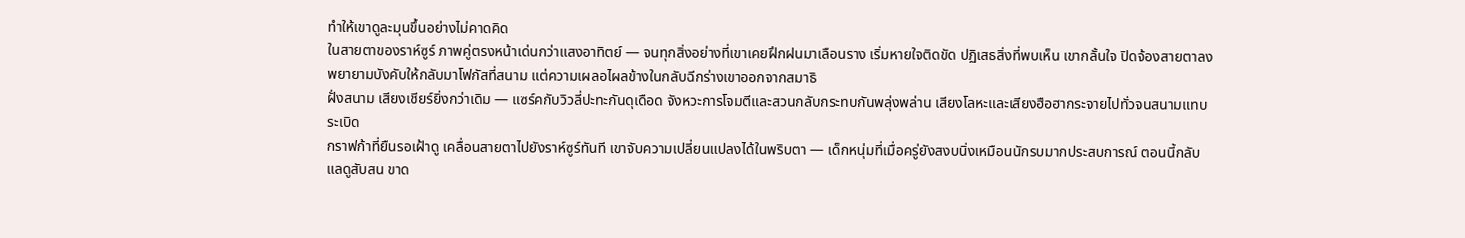ทำให้เขาดูละมุนขึ้นอย่างไม่คาดคิด
ในสายตาของราห์ซูร์ ภาพคู่ตรงหน้าเด่นกว่าแสงอาทิตย์ — จนทุกสิ่งอย่างที่เขาเคยฝึกฝนมาเลือนราง เริ่มหายใจติดขัด ปฏิเสธสิ่งที่พบเห็น เขากลั้นใจ ปิดจ้องสายตาลง พยายามบังคับให้กลับมาโฟกัสที่สนาม แต่ความเผลอไผลข้างในกลับฉีกร่างเขาออกจากสมาธิ
ฝั่งสนาม เสียงเชียร์ยิ่งกว่าเดิม — แซร์คกับวิวลี่ปะทะกันดุเดือด จังหวะการโจมตีและสวนกลับกระทบกันพลุ่งพล่าน เสียงโลหะและเสียงฮือฮากระจายไปทั่วจนสนามแทบระเบิด
กราฟก้าที่ยืนรอเฝ้าดู เคลื่อนสายตาไปยังราห์ซูร์ทันที เขาจับความเปลี่ยนแปลงได้ในพริบตา — เด็กหนุ่มที่เมื่อครู่ยังสงบนิ่งเหมือนนักรบมากประสบการณ์ ตอนนี้กลับแลดูสับสน ขาด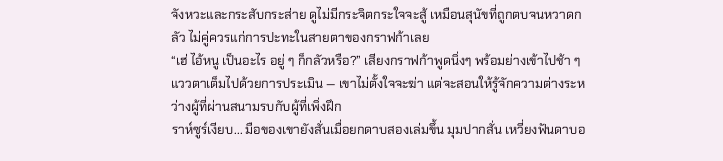จังหวะและกระสับกระส่าย ดูไม่มีกระจิตกระใจจะสู้ เหมือนสุนัขที่ถูกตบจนหวาดกลัว ไม่คู่ควรแก่การปะทะในสายตาของกราฟก้าเลย
“เฮ่ ไอ้หนู เป็นอะไร อยู่ ๆ ก็กลัวหรือ?” เสียงกราฟก้าพูดนิ่งๆ พร้อมย่างเข้าไปช้า ๆ แววตาเต็มไปด้วยการประเมิน — เขาไม่ตั้งใจจะฆ่า แต่จะสอนให้รู้จักความต่างระหว่างผู้ที่ผ่านสนามรบกับผู้ที่เพิ่งฝึก
ราห์ซูร์เงียบ... มือของเขายังสั่นเมื่อยกดาบสองเล่มขึ้น มุมปากสั่น เหวี่ยงฟันดาบอ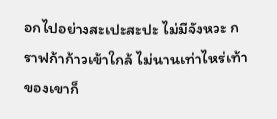อกไปอย่างสะเปะสะปะ ไม่มีจังหวะ กราฟก้าก้าวเข้าใกล้ ไม่นานเท่าไหร่เท้าของเขาก็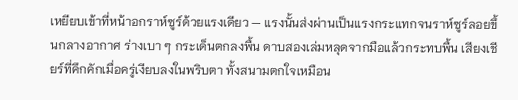เหยียบเข้าที่หน้าอกราห์ซูร์ด้วยแรงเดียว — แรงนั้นส่งผ่านเป็นแรงกระแทกจนราห์ซูร์ลอยขึ้นกลางอากาศ ร่างเบา ๆ กระเด็นตกลงพื้น ดาบสองเล่มหลุดจากมือแล้วกระทบพื้น เสียงเชียร์ที่คึกคักเมื่อครู่เงียบลงในพริบตา ทั้งสนามตกใจเหมือน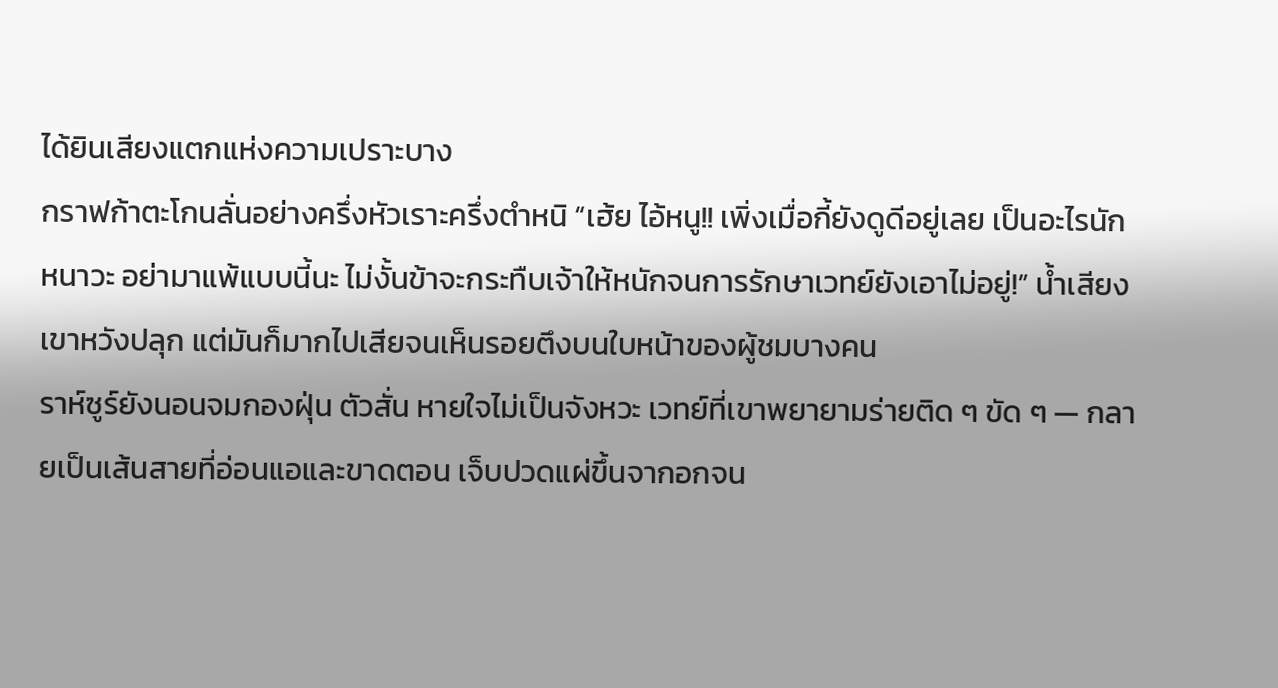ได้ยินเสียงแตกแห่งความเปราะบาง
กราฟก้าตะโกนลั่นอย่างครึ่งหัวเราะครึ่งตำหนิ “เฮ้ย ไอ้หนู!! เพิ่งเมื่อกี้ยังดูดีอยู่เลย เป็นอะไรนักหนาวะ อย่ามาแพ้แบบนี้นะ ไม่งั้นข้าจะกระทืบเจ้าให้หนักจนการรักษาเวทย์ยังเอาไม่อยู่!” น้ำเสียงเขาหวังปลุก แต่มันก็มากไปเสียจนเห็นรอยตึงบนใบหน้าของผู้ชมบางคน
ราห์ซูร์ยังนอนจมกองฝุ่น ตัวสั่น หายใจไม่เป็นจังหวะ เวทย์ที่เขาพยายามร่ายติด ๆ ขัด ๆ — กลายเป็นเส้นสายที่อ่อนแอและขาดตอน เจ็บปวดแผ่ขึ้นจากอกจน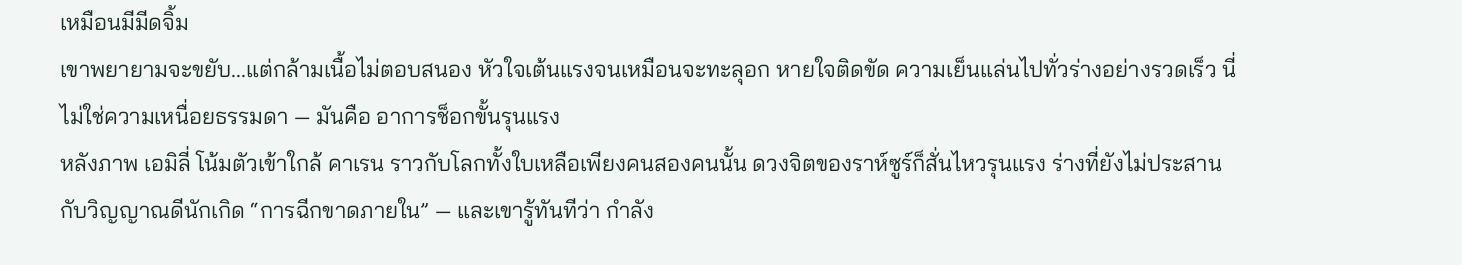เหมือนมีมีดจิ้ม
เขาพยายามจะขยับ...แต่กล้ามเนื้อไม่ตอบสนอง หัวใจเต้นแรงจนเหมือนจะทะลุอก หายใจติดขัด ความเย็นแล่นไปทั่วร่างอย่างรวดเร็ว นี่ไม่ใช่ความเหนื่อยธรรมดา — มันคือ อาการช็อกขั้นรุนแรง
หลังภาพ เอมิลี่ โน้มตัวเข้าใกล้ คาเรน ราวกับโลกทั้งใบเหลือเพียงคนสองคนนั้น ดวงจิตของราห์ซูร์ก็สั่นไหวรุนแรง ร่างที่ยังไม่ประสานกับวิญญาณดีนักเกิด “การฉีกขาดภายใน” — และเขารู้ทันทีว่า กำลัง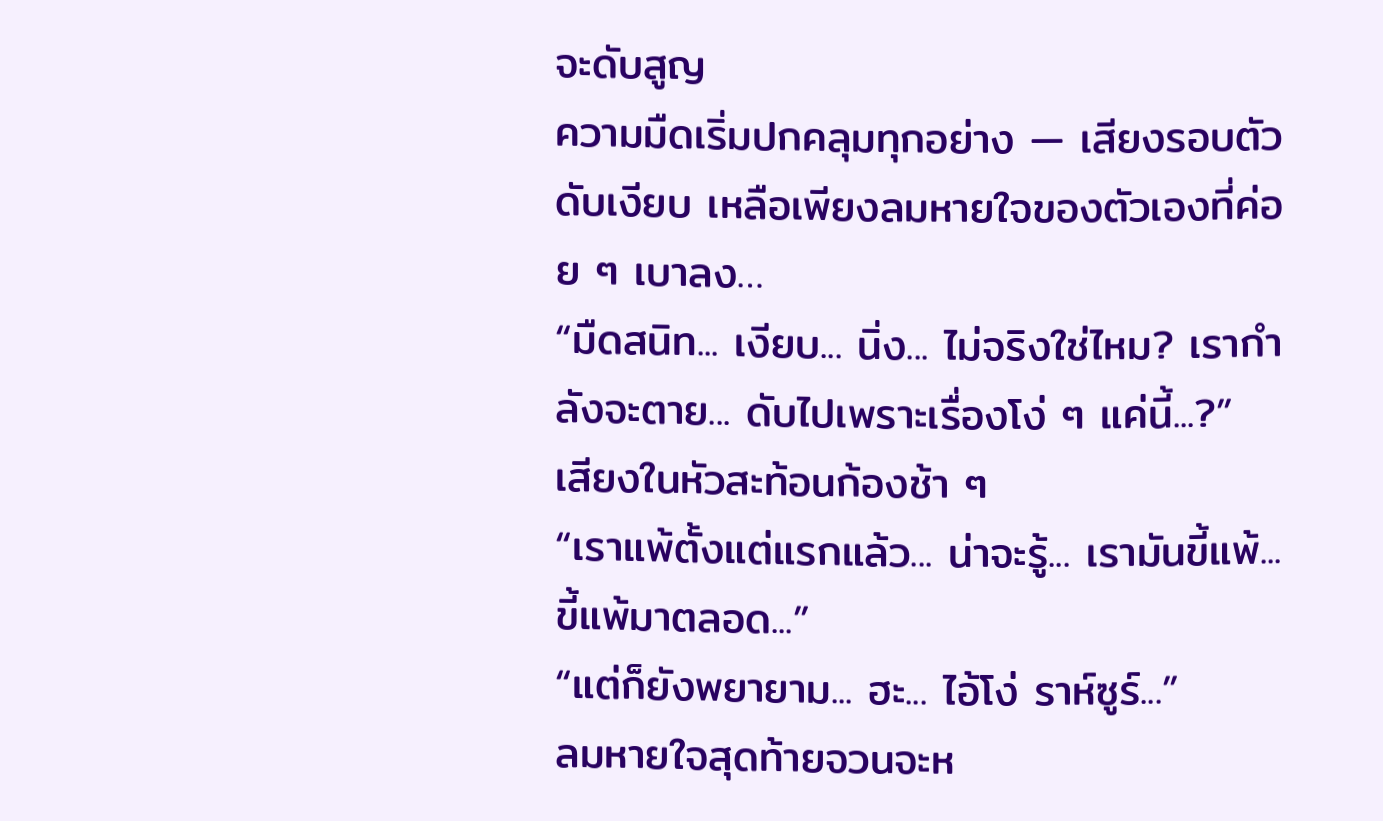จะดับสูญ
ความมืดเริ่มปกคลุมทุกอย่าง — เสียงรอบตัวดับเงียบ เหลือเพียงลมหายใจของตัวเองที่ค่อย ๆ เบาลง…
“มืดสนิท... เงียบ... นิ่ง... ไม่จริงใช่ไหม? เรากำลังจะตาย... ดับไปเพราะเรื่องโง่ ๆ แค่นี้...?”
เสียงในหัวสะท้อนก้องช้า ๆ
“เราแพ้ตั้งแต่แรกแล้ว... น่าจะรู้... เรามันขี้แพ้... ขี้แพ้มาตลอด...”
“แต่ก็ยังพยายาม... ฮะ... ไอ้โง่ ราห์ซูร์...”
ลมหายใจสุดท้ายจวนจะห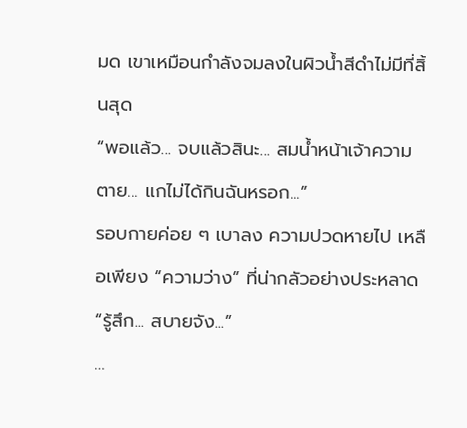มด เขาเหมือนกำลังจมลงในผิวน้ำสีดำไม่มีที่สิ้นสุด
“พอแล้ว... จบแล้วสินะ... สมน้ำหน้าเจ้าความตาย... แกไม่ได้กินฉันหรอก...”
รอบกายค่อย ๆ เบาลง ความปวดหายไป เหลือเพียง “ความว่าง” ที่น่ากลัวอย่างประหลาด
“รู้สึก... สบายจัง...”
…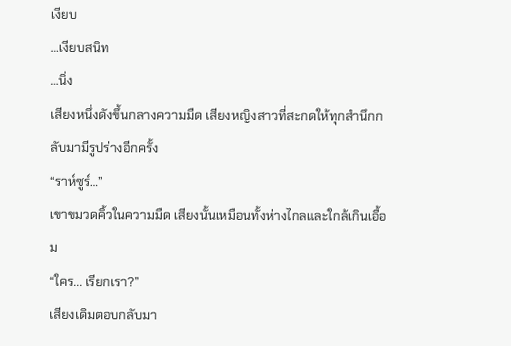เงียบ
…เงียบสนิท
…นิ่ง
เสียงหนึ่งดังขึ้นกลางความมืด เสียงหญิงสาวที่สะกดให้ทุกสำนึกกลับมามีรูปร่างอีกครั้ง
“ราห์ซูร์…”
เขาขมวดคิ้วในความมืด เสียงนั้นเหมือนทั้งห่างไกลและใกล้เกินเอื้อม
“ใคร... เรียกเรา?”
เสียงเดิมตอบกลับมา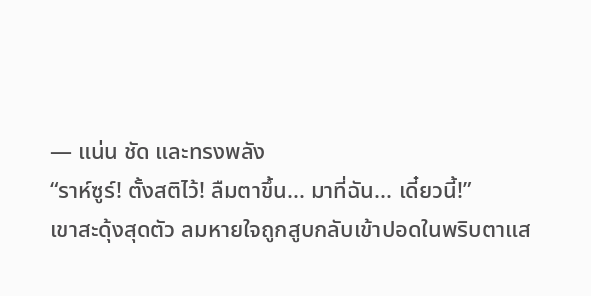— แน่น ชัด และทรงพลัง
“ราห์ซูร์! ตั้งสติไว้! ลืมตาขึ้น... มาที่ฉัน... เดี๋ยวนี้!”
เขาสะดุ้งสุดตัว ลมหายใจถูกสูบกลับเข้าปอดในพริบตาแส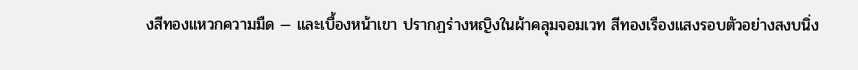งสีทองแหวกความมืด — และเบื้องหน้าเขา ปรากฏร่างหญิงในผ้าคลุมจอมเวท สีทองเรืองแสงรอบตัวอย่างสงบนิ่ง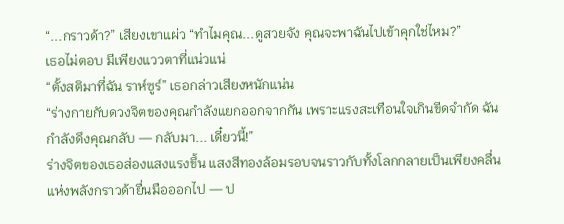“...กราวด้า?” เสียงเขาแผ่ว “ทำไมคุณ...ดูสวยจัง คุณจะพาฉันไปเข้าคุกใช่ไหม?”
เธอไม่ตอบ มีเพียงแววตาที่แน่วแน่
“ตั้งสติมาที่ฉัน ราห์ซูร์” เธอกล่าวเสียงหนักแน่น
“ร่างกายกับดวงจิตของคุณกำลังแยกออกจากกัน เพราะแรงสะเทือนใจเกินขีดจำกัด ฉันกำลังดึงคุณกลับ — กลับมา... เดี๋ยวนี้!”
ร่างจิตของเธอส่องแสงแรงขึ้น แสงสีทองล้อมรอบจนราวกับทั้งโลกกลายเป็นเพียงคลื่นแห่งพลังกราวด้ายื่นมือออกไป — ป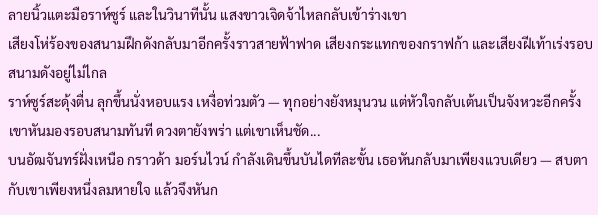ลายนิ้วแตะมือราห์ซูร์ และในวินาทีนั้น แสงขาวเจิดจ้าไหลกลับเข้าร่างเขา
เสียงโห่ร้องของสนามฝึกดังกลับมาอีกครั้งราวสายฟ้าฟาด เสียงกระแทกของกราฟก้า และเสียงฝีเท้าเร่งรอบสนามดังอยู่ไม่ไกล
ราห์ซูร์สะดุ้งตื่น ลุกขึ้นนั่งหอบแรง เหงื่อท่วมตัว — ทุกอย่างยังหมุนวน แต่หัวใจกลับเต้นเป็นจังหวะอีกครั้ง เขาหันมองรอบสนามทันที ดวงตายังพร่า แต่เขาเห็นชัด...
บนอัฒจันทร์ฝั่งเหนือ กราวด้า มอร์นไวน์ กำลังเดินขึ้นบันไดทีละขั้น เธอหันกลับมาเพียงแวบเดียว — สบตากับเขาเพียงหนึ่งลมหายใจ แล้วจึงหันก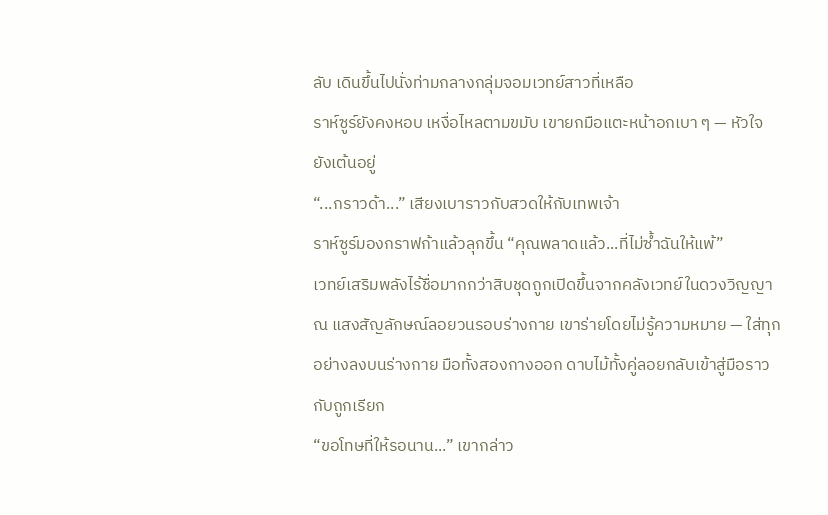ลับ เดินขึ้นไปนั่งท่ามกลางกลุ่มจอมเวทย์สาวที่เหลือ
ราห์ซูร์ยังคงหอบ เหงื่อไหลตามขมับ เขายกมือแตะหน้าอกเบา ๆ — หัวใจยังเต้นอยู่
“...กราวด้า...” เสียงเบาราวกับสวดให้กับเทพเจ้า
ราห์ซูร์มองกราฟก้าแล้วลุกขึ้น “คุณพลาดแล้ว...ที่ไม่ซ้ำฉันให้แพ้”
เวทย์เสริมพลังไร้ชื่อมากกว่าสิบชุดถูกเปิดขึ้นจากคลังเวทย์ในดวงวิญญาณ แสงสัญลักษณ์ลอยวนรอบร่างกาย เขาร่ายโดยไม่รู้ความหมาย — ใส่ทุกอย่างลงบนร่างกาย มือทั้งสองกางออก ดาบไม้ทั้งคู่ลอยกลับเข้าสู่มือราวกับถูกเรียก
“ขอโทษที่ให้รอนาน...” เขากล่าว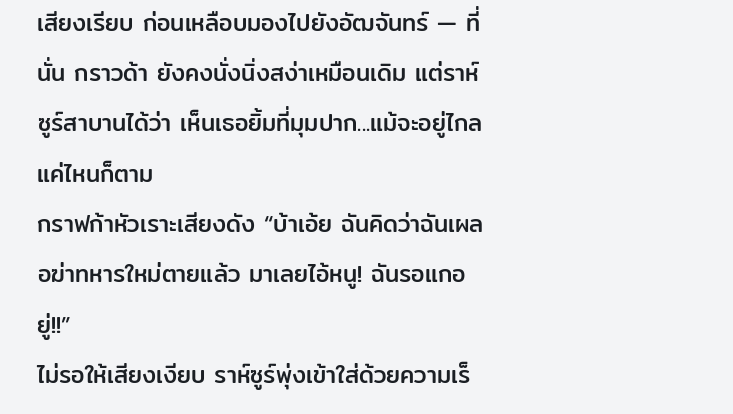เสียงเรียบ ก่อนเหลือบมองไปยังอัฒจันทร์ — ที่นั่น กราวด้า ยังคงนั่งนิ่งสง่าเหมือนเดิม แต่ราห์ซูร์สาบานได้ว่า เห็นเธอยิ้มที่มุมปาก...แม้จะอยู่ไกลแค่ไหนก็ตาม
กราฟก้าหัวเราะเสียงดัง “บ้าเอ้ย ฉันคิดว่าฉันเผลอฆ่าทหารใหม่ตายแล้ว มาเลยไอ้หนู! ฉันรอแกอยู่!!”
ไม่รอให้เสียงเงียบ ราห์ซูร์พุ่งเข้าใส่ด้วยความเร็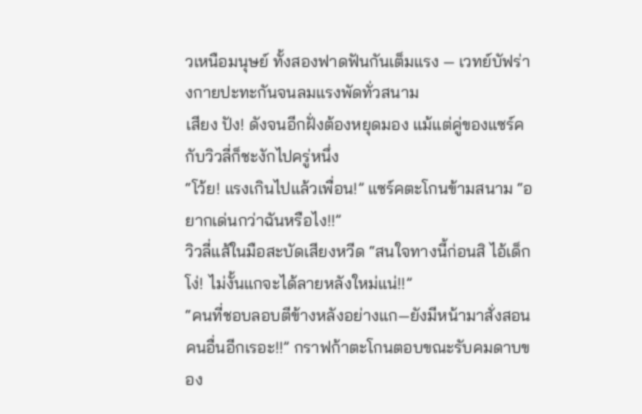วเหนือมนุษย์ ทั้งสองฟาดฟันกันเต็มแรง — เวทย์บัฟร่างกายปะทะกันจนลมแรงพัดทั่วสนาม
เสียง ปัง! ดังจนอีกฝั่งต้องหยุดมอง แม้แต่คู่ของแซร์คกับวิวลี่ก็ชะงักไปครู่หนึ่ง
“โว้ย! แรงเกินไปแล้วเพื่อน!” แซร์คตะโกนข้ามสนาม “อยากเด่นกว่าฉันหรือไง!!”
วิวลี่แส้ในมือสะบัดเสียงหวีด “สนใจทางนี้ก่อนสิ ไอ้เด็กโง่! ไม่งั้นแกจะได้ลายหลังใหม่แน่!!”
“คนที่ชอบลอบตีข้างหลังอย่างแก—ยังมีหน้ามาสั่งสอนคนอื่นอีกเรอะ!!” กราฟก้าตะโกนตอบขณะรับคมดาบของ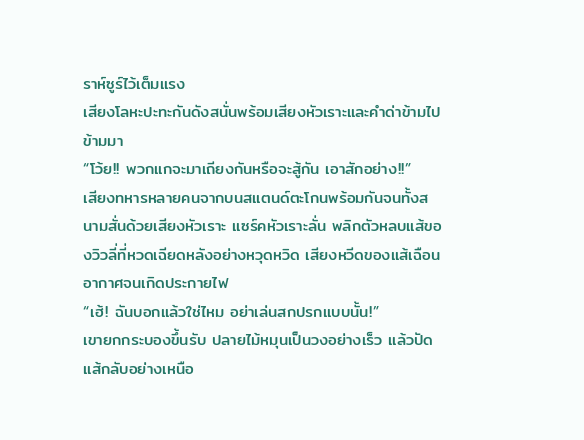ราห์ซูร์ไว้เต็มแรง
เสียงโลหะปะทะกันดังสนั่นพร้อมเสียงหัวเราะและคำด่าข้ามไปข้ามมา
“โว้ย!! พวกแกจะมาเถียงกันหรือจะสู้กัน เอาสักอย่าง!!”
เสียงทหารหลายคนจากบนสแตนด์ตะโกนพร้อมกันจนทั้งสนามสั่นด้วยเสียงหัวเราะ แซร์คหัวเราะลั่น พลิกตัวหลบแส้ของวิวลี่ที่หวดเฉียดหลังอย่างหวุดหวิด เสียงหวีดของแส้เฉือนอากาศจนเกิดประกายไฟ
“เฮ้! ฉันบอกแล้วใช่ไหม อย่าเล่นสกปรกแบบนั้น!”
เขายกกระบองขึ้นรับ ปลายไม้หมุนเป็นวงอย่างเร็ว แล้วปัดแส้กลับอย่างเหนือ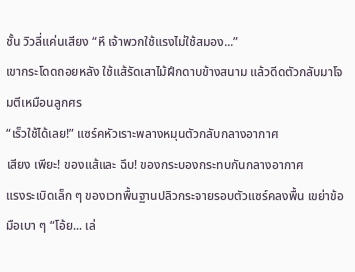ชั้น วิวลี่แค่นเสียง “หึ เจ้าพวกใช้แรงไม่ใช้สมอง...”
เขากระโดดถอยหลัง ใช้แส้รัดเสาไม้ฝึกดาบข้างสนาม แล้วดีดตัวกลับมาโจมตีเหมือนลูกศร
“เร็วใช้ได้เลย!” แซร์คหัวเราะพลางหมุนตัวกลับกลางอากาศ
เสียง เพียะ! ของแส้และ ฉึบ! ของกระบองกระทบกันกลางอากาศ
แรงระเบิดเล็ก ๆ ของเวทพื้นฐานปลิวกระจายรอบตัวแซร์คลงพื้น เขย่าข้อมือเบา ๆ “โอ้ย... เล่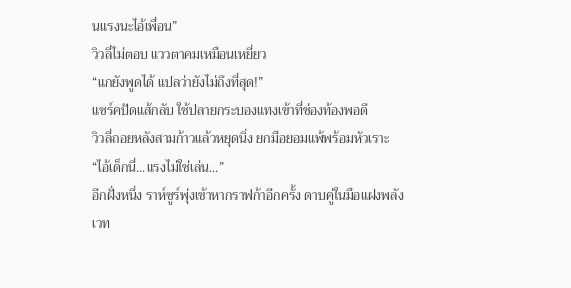นแรงนะไอ้เพื่อน”
วิวลี่ไม่ตอบ แววตาคมเหมือนเหยี่ยว
“แกยังพูดได้ แปลว่ายังไม่ถึงที่สุด!”
แซร์คปัดแส้กลับ ใช้ปลายกระบองแทงเข้าที่ช่องท้องพอดี
วิวลี่ถอยหลังสามก้าวแล้วหยุดนิ่ง ยกมือยอมแพ้พร้อมหัวเราะ
“ไอ้เด็กนี่...แรงไม่ใช่เล่น...”
อีกฝั่งหนึ่ง ราห์ซูร์พุ่งเข้าหากราฟก้าอีกครั้ง ดาบคู่ในมือแฝงพลังเวท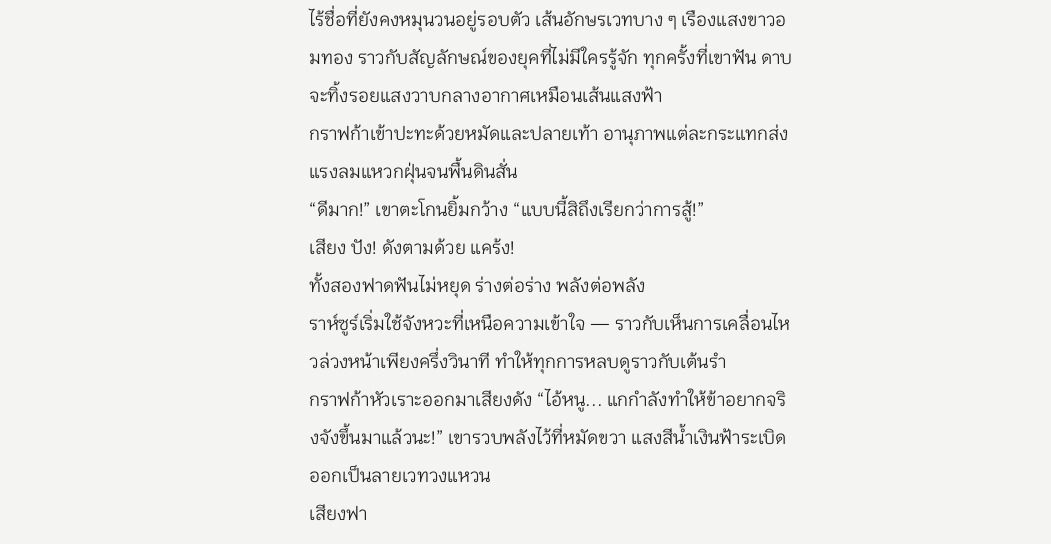ไร้ชื่อที่ยังคงหมุนวนอยู่รอบตัว เส้นอักษรเวทบาง ๆ เรืองแสงขาวอมทอง ราวกับสัญลักษณ์ของยุคที่ไม่มีใครรู้จัก ทุกครั้งที่เขาฟัน ดาบจะทิ้งรอยแสงวาบกลางอากาศเหมือนเส้นแสงฟ้า
กราฟก้าเข้าปะทะด้วยหมัดและปลายเท้า อานุภาพแต่ละกระแทกส่งแรงลมแหวกฝุ่นจนพื้นดินสั่น
“ดีมาก!” เขาตะโกนยิ้มกว้าง “แบบนี้สิถึงเรียกว่าการสู้!”
เสียง ปัง! ดังตามด้วย แคร้ง!
ทั้งสองฟาดฟันไม่หยุด ร่างต่อร่าง พลังต่อพลัง
ราห์ซูร์เริ่มใช้จังหวะที่เหนือความเข้าใจ — ราวกับเห็นการเคลื่อนไหวล่วงหน้าเพียงครึ่งวินาที ทำให้ทุกการหลบดูราวกับเต้นรำ
กราฟก้าหัวเราะออกมาเสียงดัง “ไอ้หนู... แกกำลังทำให้ข้าอยากจริงจังขึ้นมาแล้วนะ!” เขารวบพลังไว้ที่หมัดขวา แสงสีน้ำเงินฟ้าระเบิดออกเป็นลายเวทวงแหวน
เสียงฟา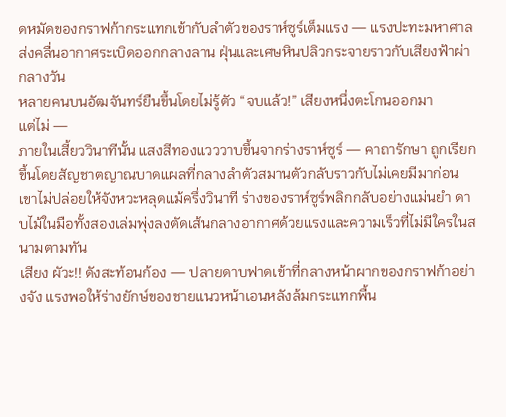ดหมัดของกราฟก้ากระแทกเข้ากับลำตัวของราห์ซูร์เต็มแรง — แรงปะทะมหาศาลส่งคลื่นอากาศระเบิดออกกลางลาน ฝุ่นและเศษหินปลิวกระจายราวกับเสียงฟ้าผ่ากลางวัน
หลายคนบนอัฒจันทร์ยืนขึ้นโดยไม่รู้ตัว “จบแล้ว!” เสียงหนึ่งตะโกนออกมา
แต่ไม่ —
ภายในเสี้ยววินาทีนั้น แสงสีทองแวววาบขึ้นจากร่างราห์ซูร์ — คาถารักษา ถูกเรียกขึ้นโดยสัญชาตญาณบาดแผลที่กลางลำตัวสมานตัวกลับราวกับไม่เคยมีมาก่อน
เขาไม่ปล่อยให้จังหวะหลุดแม้ครึ่งวินาที ร่างของราห์ซูร์พลิกกลับอย่างแม่นยำ ดาบไม้ในมือทั้งสองเล่มพุ่งลงตัดเส้นกลางอากาศด้วยแรงและความเร็วที่ไม่มีใครในสนามตามทัน
เสียง ผัวะ!! ดังสะท้อนก้อง — ปลายดาบฟาดเข้าที่กลางหน้าผากของกราฟก้าอย่างจัง แรงพอให้ร่างยักษ์ของชายแนวหน้าเอนหลังล้มกระแทกพื้น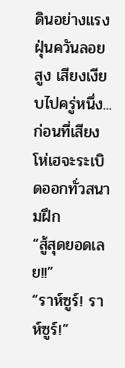ดินอย่างแรง
ฝุ่นควันลอยสูง เสียงเงียบไปครู่หนึ่ง... ก่อนที่เสียงโห่เฮจะระเบิดออกทั่วสนามฝึก
“สู้สุดยอดเลย!!”
“ราห์ซูร์! ราห์ซูร์!”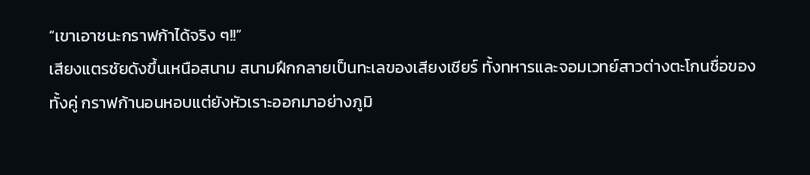“เขาเอาชนะกราฟก้าได้จริง ๆ!!”
เสียงแตรชัยดังขึ้นเหนือสนาม สนามฝึกกลายเป็นทะเลของเสียงเชียร์ ทั้งทหารและจอมเวทย์สาวต่างตะโกนชื่อของทั้งคู่ กราฟก้านอนหอบแต่ยังหัวเราะออกมาอย่างภูมิ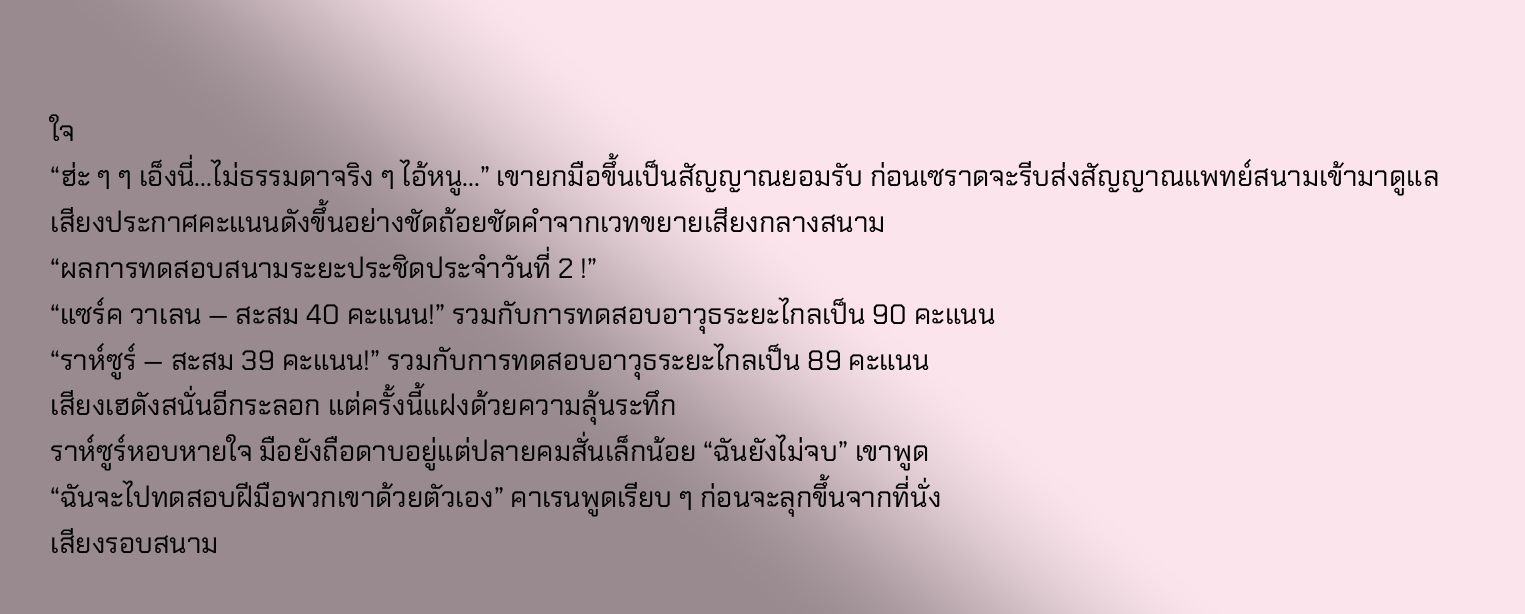ใจ
“ฮ่ะ ๆ ๆ เอ็งนี่...ไม่ธรรมดาจริง ๆ ไอ้หนู...” เขายกมือขึ้นเป็นสัญญาณยอมรับ ก่อนเซราดจะรีบส่งสัญญาณแพทย์สนามเข้ามาดูแล
เสียงประกาศคะแนนดังขึ้นอย่างชัดถ้อยชัดคำจากเวทขยายเสียงกลางสนาม
“ผลการทดสอบสนามระยะประชิดประจำวันที่ 2 !”
“แซร์ค วาเลน — สะสม 40 คะแนน!” รวมกับการทดสอบอาวุธระยะไกลเป็น 90 คะแนน
“ราห์ซูร์ — สะสม 39 คะแนน!” รวมกับการทดสอบอาวุธระยะไกลเป็น 89 คะแนน
เสียงเฮดังสนั่นอีกระลอก แต่ครั้งนี้แฝงด้วยความลุ้นระทึก
ราห์ซูร์หอบหายใจ มือยังถือดาบอยู่แต่ปลายคมสั่นเล็กน้อย “ฉันยังไม่จบ” เขาพูด
“ฉันจะไปทดสอบฝีมือพวกเขาด้วยตัวเอง” คาเรนพูดเรียบ ๆ ก่อนจะลุกขึ้นจากที่นั่ง
เสียงรอบสนาม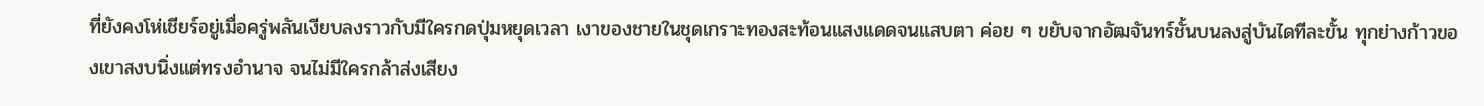ที่ยังคงโห่เชียร์อยู่เมื่อครู่พลันเงียบลงราวกับมีใครกดปุ่มหยุดเวลา เงาของชายในชุดเกราะทองสะท้อนแสงแดดจนแสบตา ค่อย ๆ ขยับจากอัฒจันทร์ชั้นบนลงสู่บันไดทีละขั้น ทุกย่างก้าวของเขาสงบนิ่งแต่ทรงอำนาจ จนไม่มีใครกล้าส่งเสียง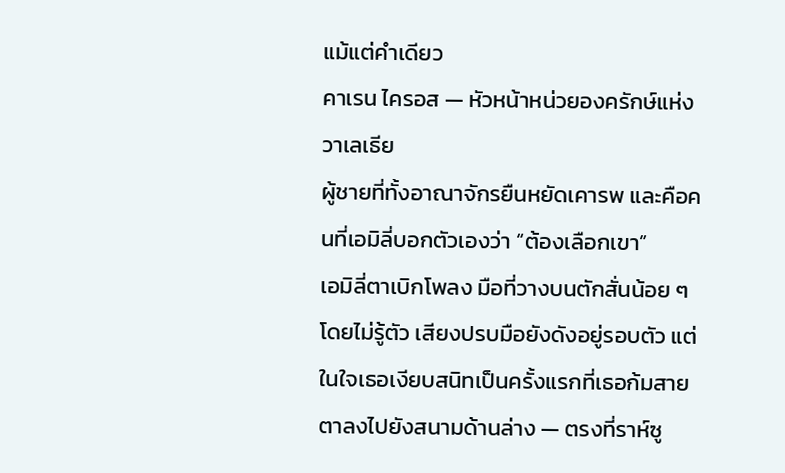แม้แต่คำเดียว
คาเรน ไครอส — หัวหน้าหน่วยองครักษ์แห่งวาเลเธีย
ผู้ชายที่ทั้งอาณาจักรยืนหยัดเคารพ และคือคนที่เอมิลี่บอกตัวเองว่า “ต้องเลือกเขา”
เอมิลี่ตาเบิกโพลง มือที่วางบนตักสั่นน้อย ๆ โดยไม่รู้ตัว เสียงปรบมือยังดังอยู่รอบตัว แต่ในใจเธอเงียบสนิทเป็นครั้งแรกที่เธอก้มสายตาลงไปยังสนามด้านล่าง — ตรงที่ราห์ซู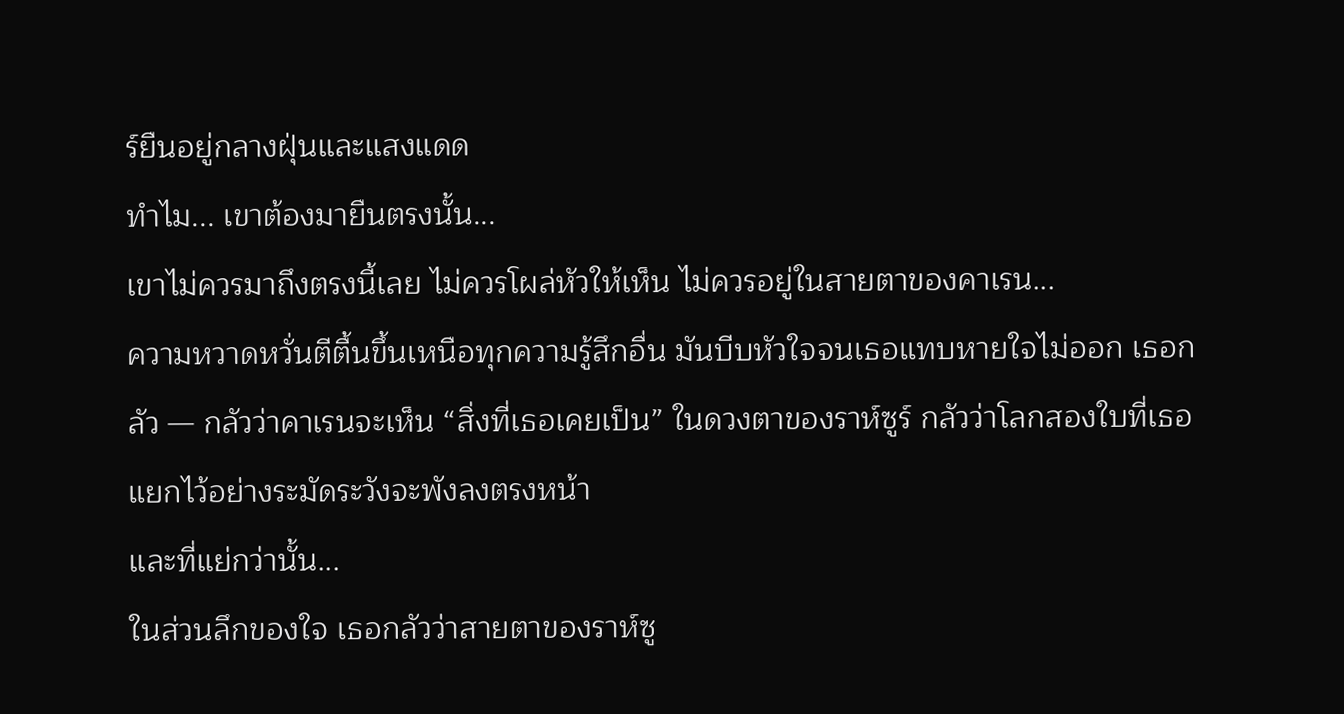ร์ยืนอยู่กลางฝุ่นและแสงแดด
ทำไม... เขาต้องมายืนตรงนั้น...
เขาไม่ควรมาถึงตรงนี้เลย ไม่ควรโผล่หัวให้เห็น ไม่ควรอยู่ในสายตาของคาเรน...
ความหวาดหวั่นตีตื้นขึ้นเหนือทุกความรู้สึกอื่น มันบีบหัวใจจนเธอแทบหายใจไม่ออก เธอกลัว — กลัวว่าคาเรนจะเห็น “สิ่งที่เธอเคยเป็น” ในดวงตาของราห์ซูร์ กลัวว่าโลกสองใบที่เธอแยกไว้อย่างระมัดระวังจะพังลงตรงหน้า
และที่แย่กว่านั้น...
ในส่วนลึกของใจ เธอกลัวว่าสายตาของราห์ซู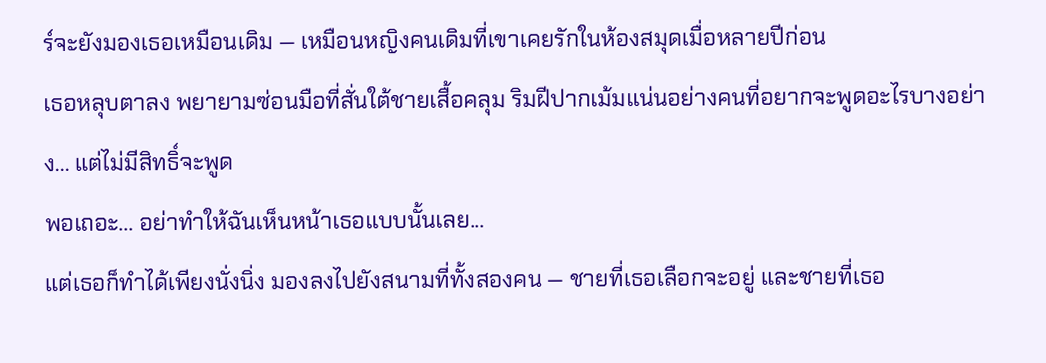ร์จะยังมองเธอเหมือนเดิม — เหมือนหญิงคนเดิมที่เขาเคยรักในห้องสมุดเมื่อหลายปีก่อน
เธอหลุบตาลง พยายามซ่อนมือที่สั่นใต้ชายเสื้อคลุม ริมฝีปากเม้มแน่นอย่างคนที่อยากจะพูดอะไรบางอย่าง... แต่ไม่มีสิทธิ์จะพูด
พอเถอะ... อย่าทำให้ฉันเห็นหน้าเธอแบบนั้นเลย...
แต่เธอก็ทำได้เพียงนั่งนิ่ง มองลงไปยังสนามที่ทั้งสองคน — ชายที่เธอเลือกจะอยู่ และชายที่เธอ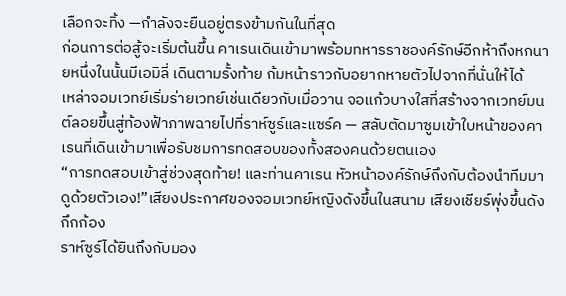เลือกจะทิ้ง —กำลังจะยืนอยู่ตรงข้ามกันในที่สุด
ก่อนการต่อสู้จะเริ่มต้นขึ้น คาเรนเดินเข้ามาพร้อมทหารราชองค์รักษ์อีกห้าถึงหกนายหนึ่งในนั้นมีเอมิลี่ เดินตามรั้งท้าย ก้มหน้าราวกับอยากหายตัวไปจากที่นั่นให้ได้
เหล่าจอมเวทย์เริ่มร่ายเวทย์เช่นเดียวกับเมื่อวาน จอแก้วบางใสที่สร้างจากเวทย์มนต์ลอยขึ้นสู่ท้องฟ้าภาพฉายไปที่ราห์ซูร์และแซร์ค — สลับตัดมาซูมเข้าใบหน้าของคาเรนที่เดินเข้ามาเพื่อรับชมการทดสอบของทั้งสองคนด้วยตนเอง
“การทดสอบเข้าสู่ช่วงสุดท้าย! และท่านคาเรน หัวหน้าองค์รักษ์ถึงกับต้องนำทีมมาดูด้วยตัวเอง!”เสียงประกาศของจอมเวทย์หญิงดังขึ้นในสนาม เสียงเชียร์พุ่งขึ้นดังกึกก้อง
ราห์ซูร์ได้ยินถึงกับมอง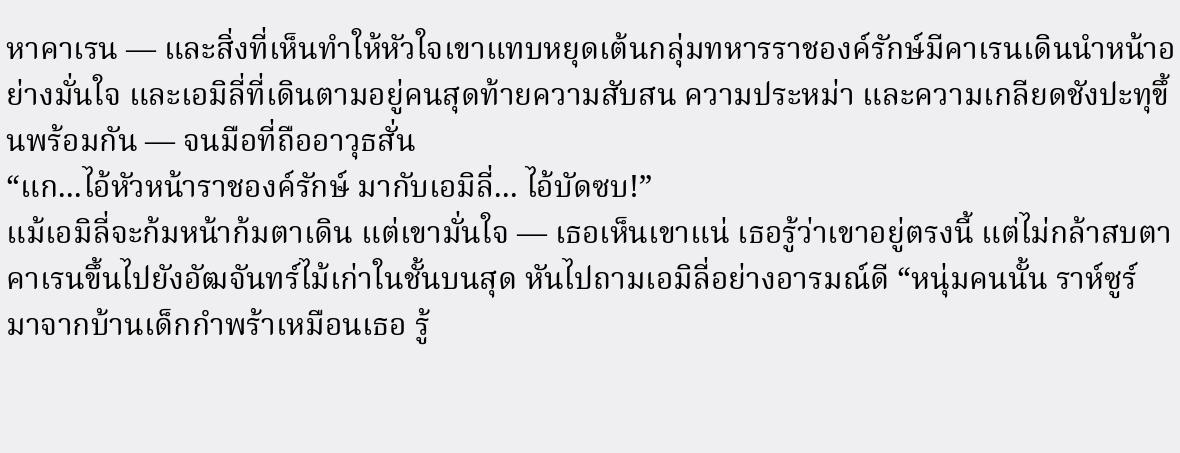หาคาเรน — และสิ่งที่เห็นทำให้หัวใจเขาแทบหยุดเต้นกลุ่มทหารราชองค์รักษ์มีคาเรนเดินนำหน้าอย่างมั่นใจ และเอมิลี่ที่เดินตามอยู่คนสุดท้ายความสับสน ความประหม่า และความเกลียดชังปะทุขึ้นพร้อมกัน — จนมือที่ถืออาวุธสั่น
“แก...ไอ้หัวหน้าราชองค์รักษ์ มากับเอมิลี่... ไอ้บัดซบ!”
แม้เอมิลี่จะก้มหน้าก้มตาเดิน แต่เขามั่นใจ — เธอเห็นเขาแน่ เธอรู้ว่าเขาอยู่ตรงนี้ แต่ไม่กล้าสบตา
คาเรนขึ้นไปยังอัฒจันทร์ไม้เก่าในชั้นบนสุด หันไปถามเอมิลี่อย่างอารมณ์ดี “หนุ่มคนนั้น ราห์ซูร์ มาจากบ้านเด็กกำพร้าเหมือนเธอ รู้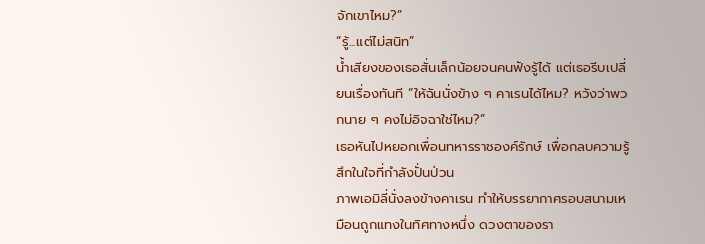จักเขาไหม?”
“รู้...แต่ไม่สนิท”
น้ำเสียงของเธอสั่นเล็กน้อยจนคนฟังรู้ได้ แต่เธอรีบเปลี่ยนเรื่องทันที “ให้ฉันนั่งข้าง ๆ คาเรนได้ไหม? หวังว่าพวกนาย ๆ คงไม่อิจฉาใช่ไหม?”
เธอหันไปหยอกเพื่อนทหารราชองค์รักษ์ เพื่อกลบความรู้สึกในใจที่กำลังปั่นป่วน
ภาพเอมิลี่นั่งลงข้างคาเรน ทำให้บรรยากาศรอบสนามเหมือนถูกแทงในทิศทางหนึ่ง ดวงตาของรา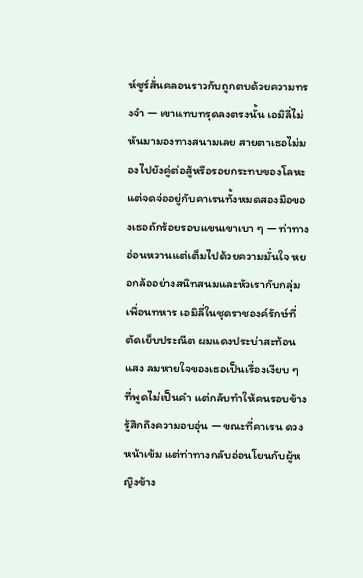ห์ซูร์สั่นคลอนราวกับถูกตบด้วยความทรงจำ — เขาแทบทรุดลงตรงนั้น เอมิลี่ไม่หันมามองทางสนามเลย สายตาเธอไม่มองไปยังคู่ต่อสู้หรือรอยกระทบของโลหะ แต่จดจ่ออยู่กับคาเรนทั้งหมดสองมือของเธอถักร้อยรอบแขนเขาเบา ๆ — ท่าทางอ่อนหวานแต่เต็มไปด้วยความมั่นใจ หยอกล้ออย่างสนิทสนมและหัวเรากับกลุ่มเพื่อนทหาร เอมิลี่ในชุดราชองค์รักษ์ที่ตัดเย็บประณีต ผมแดงประบ่าสะท้อนแสง ลมหายใจของเธอเป็นเรื่องเงียบ ๆ ที่พูดไม่เป็นคำ แต่กลับทำให้คนรอบข้างรู้สึกถึงความอบอุ่น — ขณะที่คาเรน ดวงหน้าเข้ม แต่ท่าทางกลับอ่อนโยนกับผู้หญิงข้าง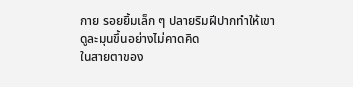กาย รอยยิ้มเล็ก ๆ ปลายริมฝีปากทำให้เขาดูละมุนขึ้นอย่างไม่คาดคิด
ในสายตาของ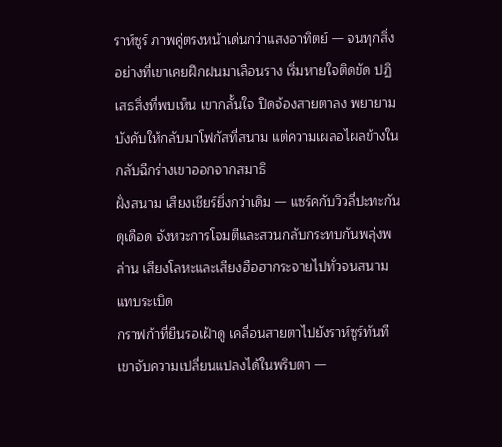ราห์ซูร์ ภาพคู่ตรงหน้าเด่นกว่าแสงอาทิตย์ — จนทุกสิ่งอย่างที่เขาเคยฝึกฝนมาเลือนราง เริ่มหายใจติดขัด ปฏิเสธสิ่งที่พบเห็น เขากลั้นใจ ปิดจ้องสายตาลง พยายามบังคับให้กลับมาโฟกัสที่สนาม แต่ความเผลอไผลข้างในกลับฉีกร่างเขาออกจากสมาธิ
ฝั่งสนาม เสียงเชียร์ยิ่งกว่าเดิม — แซร์คกับวิวลี่ปะทะกันดุเดือด จังหวะการโจมตีและสวนกลับกระทบกันพลุ่งพล่าน เสียงโลหะและเสียงฮือฮากระจายไปทั่วจนสนามแทบระเบิด
กราฟก้าที่ยืนรอเฝ้าดู เคลื่อนสายตาไปยังราห์ซูร์ทันที เขาจับความเปลี่ยนแปลงได้ในพริบตา —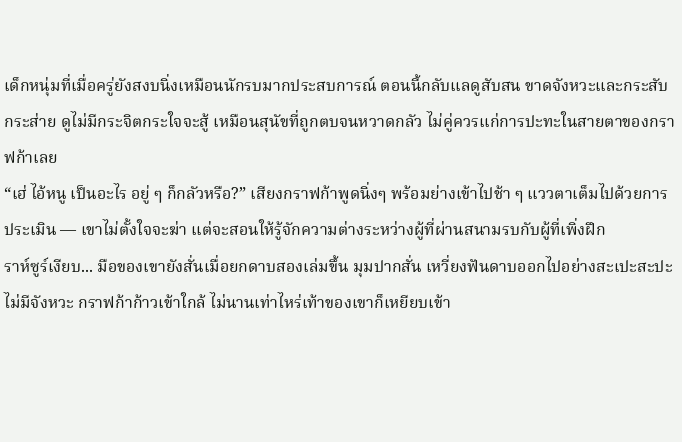เด็กหนุ่มที่เมื่อครู่ยังสงบนิ่งเหมือนนักรบมากประสบการณ์ ตอนนี้กลับแลดูสับสน ขาดจังหวะและกระสับกระส่าย ดูไม่มีกระจิตกระใจจะสู้ เหมือนสุนัขที่ถูกตบจนหวาดกลัว ไม่คู่ควรแก่การปะทะในสายตาของกราฟก้าเลย
“เฮ่ ไอ้หนู เป็นอะไร อยู่ ๆ ก็กลัวหรือ?” เสียงกราฟก้าพูดนิ่งๆ พร้อมย่างเข้าไปช้า ๆ แววตาเต็มไปด้วยการประเมิน — เขาไม่ตั้งใจจะฆ่า แต่จะสอนให้รู้จักความต่างระหว่างผู้ที่ผ่านสนามรบกับผู้ที่เพิ่งฝึก
ราห์ซูร์เงียบ... มือของเขายังสั่นเมื่อยกดาบสองเล่มขึ้น มุมปากสั่น เหวี่ยงฟันดาบออกไปอย่างสะเปะสะปะ ไม่มีจังหวะ กราฟก้าก้าวเข้าใกล้ ไม่นานเท่าไหร่เท้าของเขาก็เหยียบเข้า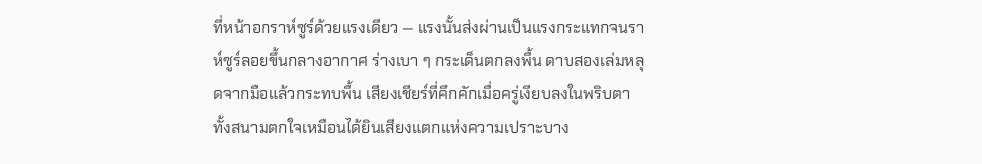ที่หน้าอกราห์ซูร์ด้วยแรงเดียว — แรงนั้นส่งผ่านเป็นแรงกระแทกจนราห์ซูร์ลอยขึ้นกลางอากาศ ร่างเบา ๆ กระเด็นตกลงพื้น ดาบสองเล่มหลุดจากมือแล้วกระทบพื้น เสียงเชียร์ที่คึกคักเมื่อครู่เงียบลงในพริบตา ทั้งสนามตกใจเหมือนได้ยินเสียงแตกแห่งความเปราะบาง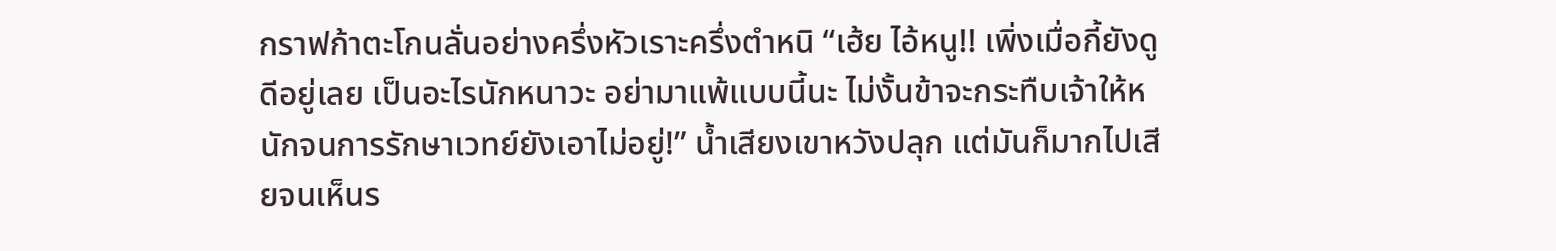กราฟก้าตะโกนลั่นอย่างครึ่งหัวเราะครึ่งตำหนิ “เฮ้ย ไอ้หนู!! เพิ่งเมื่อกี้ยังดูดีอยู่เลย เป็นอะไรนักหนาวะ อย่ามาแพ้แบบนี้นะ ไม่งั้นข้าจะกระทืบเจ้าให้หนักจนการรักษาเวทย์ยังเอาไม่อยู่!” น้ำเสียงเขาหวังปลุก แต่มันก็มากไปเสียจนเห็นร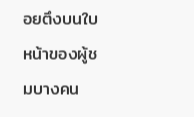อยตึงบนใบหน้าของผู้ชมบางคน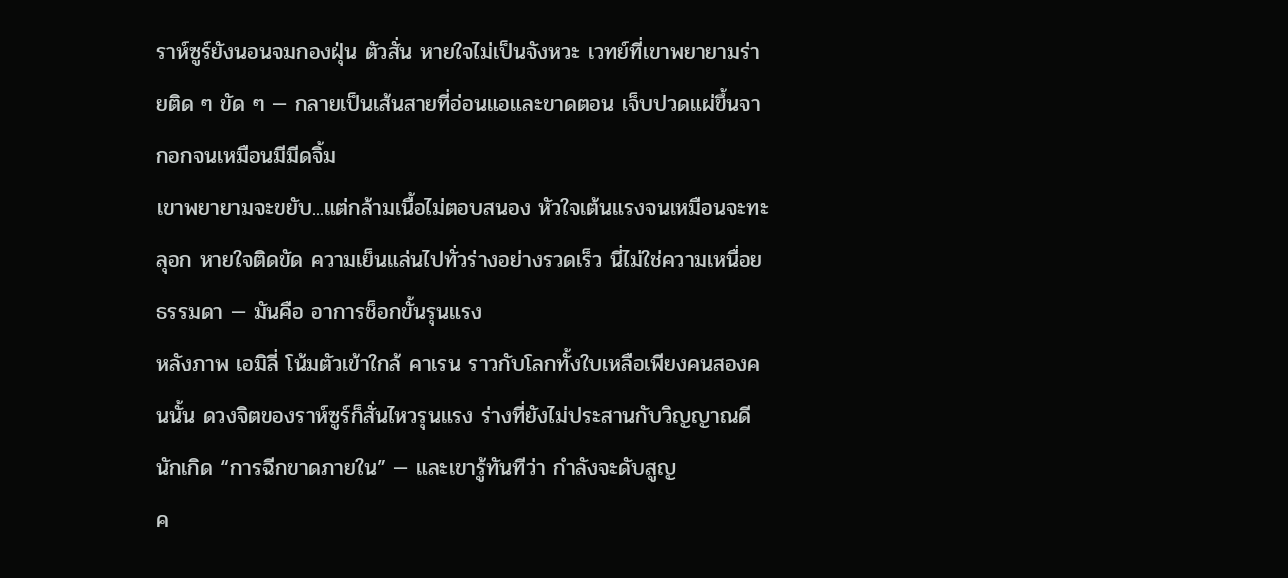ราห์ซูร์ยังนอนจมกองฝุ่น ตัวสั่น หายใจไม่เป็นจังหวะ เวทย์ที่เขาพยายามร่ายติด ๆ ขัด ๆ — กลายเป็นเส้นสายที่อ่อนแอและขาดตอน เจ็บปวดแผ่ขึ้นจากอกจนเหมือนมีมีดจิ้ม
เขาพยายามจะขยับ...แต่กล้ามเนื้อไม่ตอบสนอง หัวใจเต้นแรงจนเหมือนจะทะลุอก หายใจติดขัด ความเย็นแล่นไปทั่วร่างอย่างรวดเร็ว นี่ไม่ใช่ความเหนื่อยธรรมดา — มันคือ อาการช็อกขั้นรุนแรง
หลังภาพ เอมิลี่ โน้มตัวเข้าใกล้ คาเรน ราวกับโลกทั้งใบเหลือเพียงคนสองคนนั้น ดวงจิตของราห์ซูร์ก็สั่นไหวรุนแรง ร่างที่ยังไม่ประสานกับวิญญาณดีนักเกิด “การฉีกขาดภายใน” — และเขารู้ทันทีว่า กำลังจะดับสูญ
ค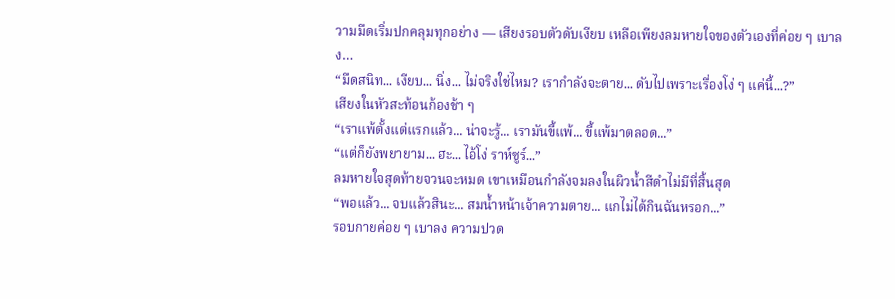วามมืดเริ่มปกคลุมทุกอย่าง — เสียงรอบตัวดับเงียบ เหลือเพียงลมหายใจของตัวเองที่ค่อย ๆ เบาลง…
“มืดสนิท... เงียบ... นิ่ง... ไม่จริงใช่ไหม? เรากำลังจะตาย... ดับไปเพราะเรื่องโง่ ๆ แค่นี้...?”
เสียงในหัวสะท้อนก้องช้า ๆ
“เราแพ้ตั้งแต่แรกแล้ว... น่าจะรู้... เรามันขี้แพ้... ขี้แพ้มาตลอด...”
“แต่ก็ยังพยายาม... ฮะ... ไอ้โง่ ราห์ซูร์...”
ลมหายใจสุดท้ายจวนจะหมด เขาเหมือนกำลังจมลงในผิวน้ำสีดำไม่มีที่สิ้นสุด
“พอแล้ว... จบแล้วสินะ... สมน้ำหน้าเจ้าความตาย... แกไม่ได้กินฉันหรอก...”
รอบกายค่อย ๆ เบาลง ความปวด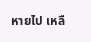หายไป เหลื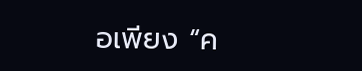อเพียง “ค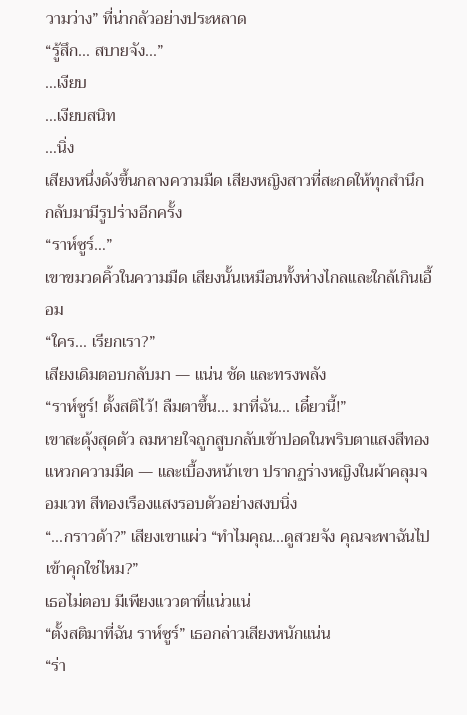วามว่าง” ที่น่ากลัวอย่างประหลาด
“รู้สึก... สบายจัง...”
…เงียบ
…เงียบสนิท
…นิ่ง
เสียงหนึ่งดังขึ้นกลางความมืด เสียงหญิงสาวที่สะกดให้ทุกสำนึกกลับมามีรูปร่างอีกครั้ง
“ราห์ซูร์…”
เขาขมวดคิ้วในความมืด เสียงนั้นเหมือนทั้งห่างไกลและใกล้เกินเอื้อม
“ใคร... เรียกเรา?”
เสียงเดิมตอบกลับมา — แน่น ชัด และทรงพลัง
“ราห์ซูร์! ตั้งสติไว้! ลืมตาขึ้น... มาที่ฉัน... เดี๋ยวนี้!”
เขาสะดุ้งสุดตัว ลมหายใจถูกสูบกลับเข้าปอดในพริบตาแสงสีทองแหวกความมืด — และเบื้องหน้าเขา ปรากฏร่างหญิงในผ้าคลุมจอมเวท สีทองเรืองแสงรอบตัวอย่างสงบนิ่ง
“...กราวด้า?” เสียงเขาแผ่ว “ทำไมคุณ...ดูสวยจัง คุณจะพาฉันไปเข้าคุกใช่ไหม?”
เธอไม่ตอบ มีเพียงแววตาที่แน่วแน่
“ตั้งสติมาที่ฉัน ราห์ซูร์” เธอกล่าวเสียงหนักแน่น
“ร่า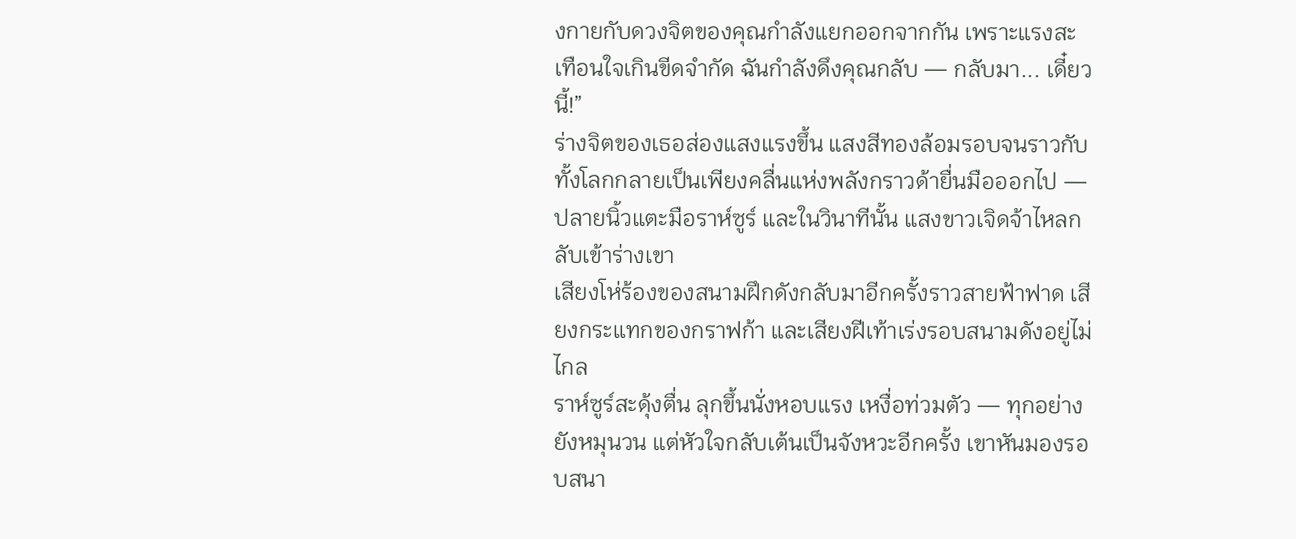งกายกับดวงจิตของคุณกำลังแยกออกจากกัน เพราะแรงสะเทือนใจเกินขีดจำกัด ฉันกำลังดึงคุณกลับ — กลับมา... เดี๋ยวนี้!”
ร่างจิตของเธอส่องแสงแรงขึ้น แสงสีทองล้อมรอบจนราวกับทั้งโลกกลายเป็นเพียงคลื่นแห่งพลังกราวด้ายื่นมือออกไป — ปลายนิ้วแตะมือราห์ซูร์ และในวินาทีนั้น แสงขาวเจิดจ้าไหลกลับเข้าร่างเขา
เสียงโห่ร้องของสนามฝึกดังกลับมาอีกครั้งราวสายฟ้าฟาด เสียงกระแทกของกราฟก้า และเสียงฝีเท้าเร่งรอบสนามดังอยู่ไม่ไกล
ราห์ซูร์สะดุ้งตื่น ลุกขึ้นนั่งหอบแรง เหงื่อท่วมตัว — ทุกอย่างยังหมุนวน แต่หัวใจกลับเต้นเป็นจังหวะอีกครั้ง เขาหันมองรอบสนา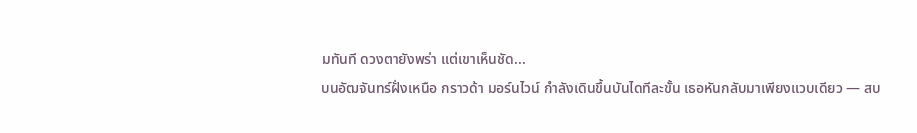มทันที ดวงตายังพร่า แต่เขาเห็นชัด...
บนอัฒจันทร์ฝั่งเหนือ กราวด้า มอร์นไวน์ กำลังเดินขึ้นบันไดทีละขั้น เธอหันกลับมาเพียงแวบเดียว — สบ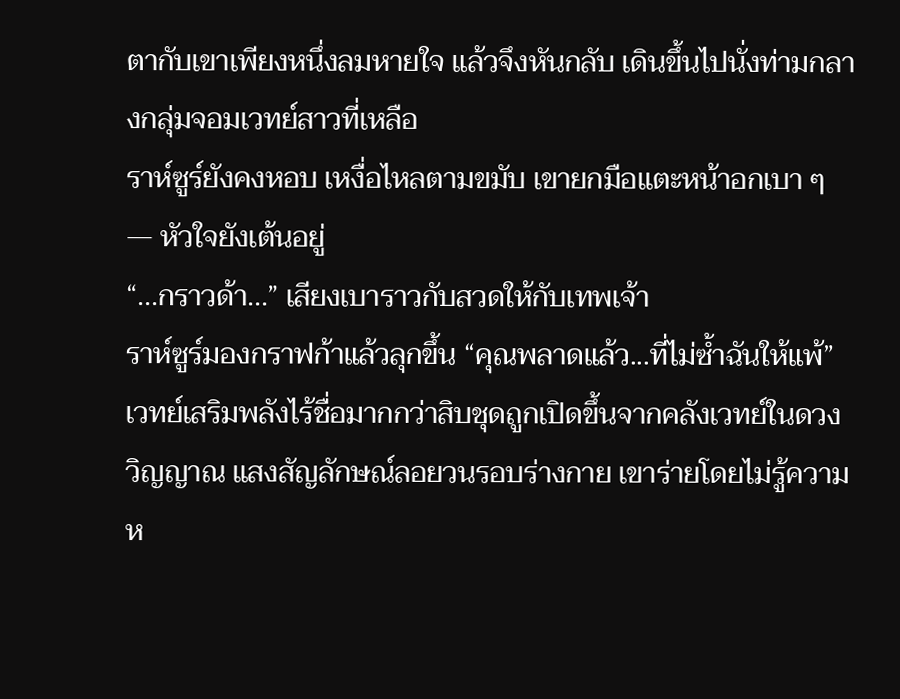ตากับเขาเพียงหนึ่งลมหายใจ แล้วจึงหันกลับ เดินขึ้นไปนั่งท่ามกลางกลุ่มจอมเวทย์สาวที่เหลือ
ราห์ซูร์ยังคงหอบ เหงื่อไหลตามขมับ เขายกมือแตะหน้าอกเบา ๆ — หัวใจยังเต้นอยู่
“...กราวด้า...” เสียงเบาราวกับสวดให้กับเทพเจ้า
ราห์ซูร์มองกราฟก้าแล้วลุกขึ้น “คุณพลาดแล้ว...ที่ไม่ซ้ำฉันให้แพ้”
เวทย์เสริมพลังไร้ชื่อมากกว่าสิบชุดถูกเปิดขึ้นจากคลังเวทย์ในดวงวิญญาณ แสงสัญลักษณ์ลอยวนรอบร่างกาย เขาร่ายโดยไม่รู้ความห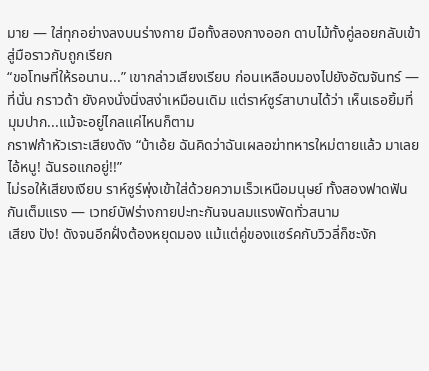มาย — ใส่ทุกอย่างลงบนร่างกาย มือทั้งสองกางออก ดาบไม้ทั้งคู่ลอยกลับเข้าสู่มือราวกับถูกเรียก
“ขอโทษที่ให้รอนาน...” เขากล่าวเสียงเรียบ ก่อนเหลือบมองไปยังอัฒจันทร์ — ที่นั่น กราวด้า ยังคงนั่งนิ่งสง่าเหมือนเดิม แต่ราห์ซูร์สาบานได้ว่า เห็นเธอยิ้มที่มุมปาก...แม้จะอยู่ไกลแค่ไหนก็ตาม
กราฟก้าหัวเราะเสียงดัง “บ้าเอ้ย ฉันคิดว่าฉันเผลอฆ่าทหารใหม่ตายแล้ว มาเลยไอ้หนู! ฉันรอแกอยู่!!”
ไม่รอให้เสียงเงียบ ราห์ซูร์พุ่งเข้าใส่ด้วยความเร็วเหนือมนุษย์ ทั้งสองฟาดฟันกันเต็มแรง — เวทย์บัฟร่างกายปะทะกันจนลมแรงพัดทั่วสนาม
เสียง ปัง! ดังจนอีกฝั่งต้องหยุดมอง แม้แต่คู่ของแซร์คกับวิวลี่ก็ชะงัก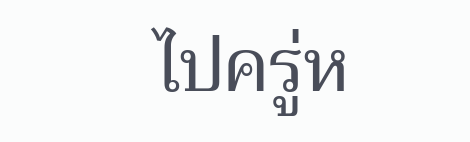ไปครู่ห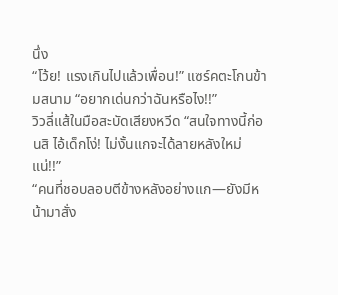นึ่ง
“โว้ย! แรงเกินไปแล้วเพื่อน!” แซร์คตะโกนข้ามสนาม “อยากเด่นกว่าฉันหรือไง!!”
วิวลี่แส้ในมือสะบัดเสียงหวีด “สนใจทางนี้ก่อนสิ ไอ้เด็กโง่! ไม่งั้นแกจะได้ลายหลังใหม่แน่!!”
“คนที่ชอบลอบตีข้างหลังอย่างแก—ยังมีหน้ามาสั่ง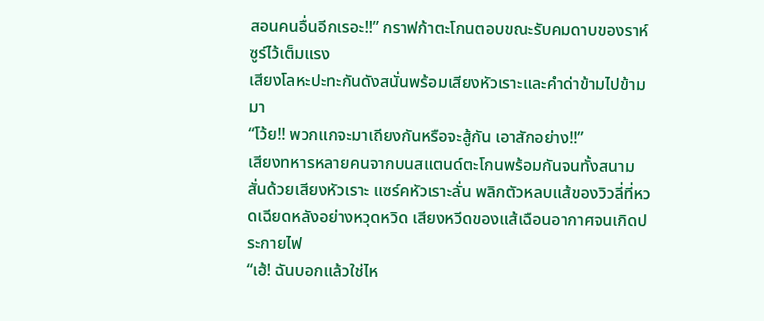สอนคนอื่นอีกเรอะ!!” กราฟก้าตะโกนตอบขณะรับคมดาบของราห์ซูร์ไว้เต็มแรง
เสียงโลหะปะทะกันดังสนั่นพร้อมเสียงหัวเราะและคำด่าข้ามไปข้ามมา
“โว้ย!! พวกแกจะมาเถียงกันหรือจะสู้กัน เอาสักอย่าง!!”
เสียงทหารหลายคนจากบนสแตนด์ตะโกนพร้อมกันจนทั้งสนามสั่นด้วยเสียงหัวเราะ แซร์คหัวเราะลั่น พลิกตัวหลบแส้ของวิวลี่ที่หวดเฉียดหลังอย่างหวุดหวิด เสียงหวีดของแส้เฉือนอากาศจนเกิดประกายไฟ
“เฮ้! ฉันบอกแล้วใช่ไห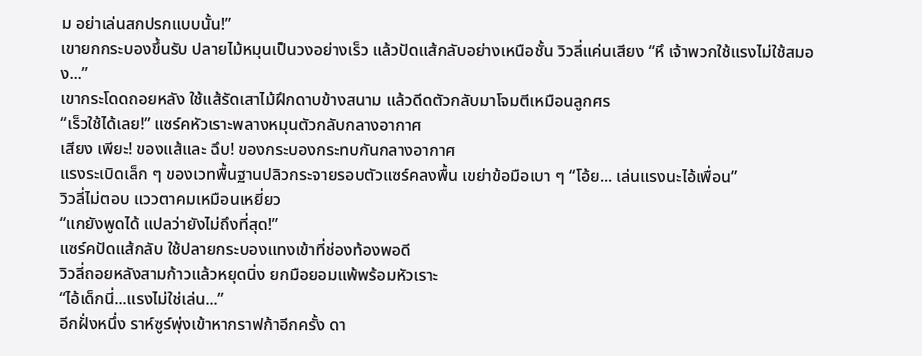ม อย่าเล่นสกปรกแบบนั้น!”
เขายกกระบองขึ้นรับ ปลายไม้หมุนเป็นวงอย่างเร็ว แล้วปัดแส้กลับอย่างเหนือชั้น วิวลี่แค่นเสียง “หึ เจ้าพวกใช้แรงไม่ใช้สมอง...”
เขากระโดดถอยหลัง ใช้แส้รัดเสาไม้ฝึกดาบข้างสนาม แล้วดีดตัวกลับมาโจมตีเหมือนลูกศร
“เร็วใช้ได้เลย!” แซร์คหัวเราะพลางหมุนตัวกลับกลางอากาศ
เสียง เพียะ! ของแส้และ ฉึบ! ของกระบองกระทบกันกลางอากาศ
แรงระเบิดเล็ก ๆ ของเวทพื้นฐานปลิวกระจายรอบตัวแซร์คลงพื้น เขย่าข้อมือเบา ๆ “โอ้ย... เล่นแรงนะไอ้เพื่อน”
วิวลี่ไม่ตอบ แววตาคมเหมือนเหยี่ยว
“แกยังพูดได้ แปลว่ายังไม่ถึงที่สุด!”
แซร์คปัดแส้กลับ ใช้ปลายกระบองแทงเข้าที่ช่องท้องพอดี
วิวลี่ถอยหลังสามก้าวแล้วหยุดนิ่ง ยกมือยอมแพ้พร้อมหัวเราะ
“ไอ้เด็กนี่...แรงไม่ใช่เล่น...”
อีกฝั่งหนึ่ง ราห์ซูร์พุ่งเข้าหากราฟก้าอีกครั้ง ดา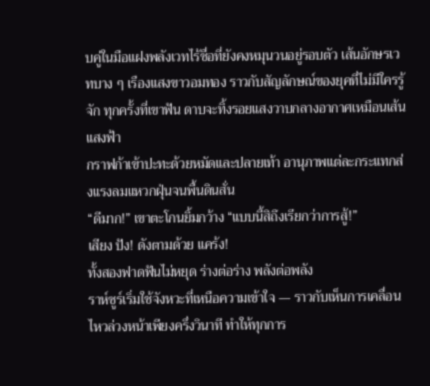บคู่ในมือแฝงพลังเวทไร้ชื่อที่ยังคงหมุนวนอยู่รอบตัว เส้นอักษรเวทบาง ๆ เรืองแสงขาวอมทอง ราวกับสัญลักษณ์ของยุคที่ไม่มีใครรู้จัก ทุกครั้งที่เขาฟัน ดาบจะทิ้งรอยแสงวาบกลางอากาศเหมือนเส้นแสงฟ้า
กราฟก้าเข้าปะทะด้วยหมัดและปลายเท้า อานุภาพแต่ละกระแทกส่งแรงลมแหวกฝุ่นจนพื้นดินสั่น
“ดีมาก!” เขาตะโกนยิ้มกว้าง “แบบนี้สิถึงเรียกว่าการสู้!”
เสียง ปัง! ดังตามด้วย แคร้ง!
ทั้งสองฟาดฟันไม่หยุด ร่างต่อร่าง พลังต่อพลัง
ราห์ซูร์เริ่มใช้จังหวะที่เหนือความเข้าใจ — ราวกับเห็นการเคลื่อนไหวล่วงหน้าเพียงครึ่งวินาที ทำให้ทุกการ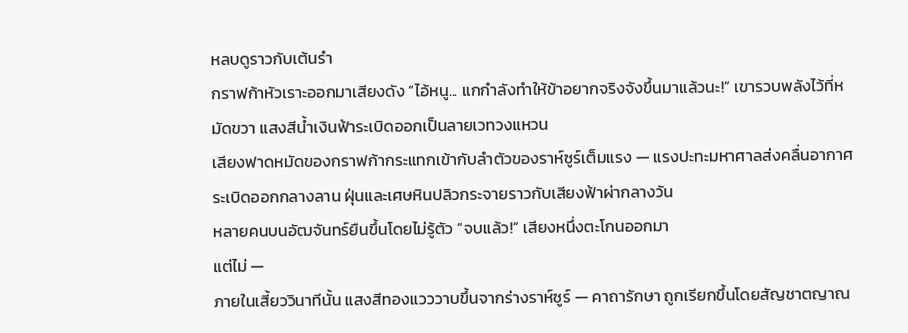หลบดูราวกับเต้นรำ
กราฟก้าหัวเราะออกมาเสียงดัง “ไอ้หนู... แกกำลังทำให้ข้าอยากจริงจังขึ้นมาแล้วนะ!” เขารวบพลังไว้ที่หมัดขวา แสงสีน้ำเงินฟ้าระเบิดออกเป็นลายเวทวงแหวน
เสียงฟาดหมัดของกราฟก้ากระแทกเข้ากับลำตัวของราห์ซูร์เต็มแรง — แรงปะทะมหาศาลส่งคลื่นอากาศระเบิดออกกลางลาน ฝุ่นและเศษหินปลิวกระจายราวกับเสียงฟ้าผ่ากลางวัน
หลายคนบนอัฒจันทร์ยืนขึ้นโดยไม่รู้ตัว “จบแล้ว!” เสียงหนึ่งตะโกนออกมา
แต่ไม่ —
ภายในเสี้ยววินาทีนั้น แสงสีทองแวววาบขึ้นจากร่างราห์ซูร์ — คาถารักษา ถูกเรียกขึ้นโดยสัญชาตญาณ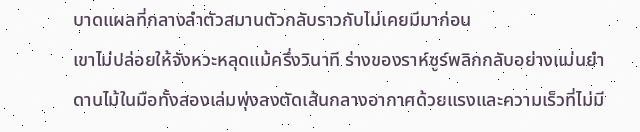บาดแผลที่กลางลำตัวสมานตัวกลับราวกับไม่เคยมีมาก่อน
เขาไม่ปล่อยให้จังหวะหลุดแม้ครึ่งวินาที ร่างของราห์ซูร์พลิกกลับอย่างแม่นยำ ดาบไม้ในมือทั้งสองเล่มพุ่งลงตัดเส้นกลางอากาศด้วยแรงและความเร็วที่ไม่มี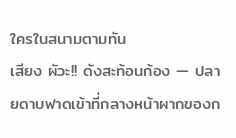ใครในสนามตามทัน
เสียง ผัวะ!! ดังสะท้อนก้อง — ปลายดาบฟาดเข้าที่กลางหน้าผากของก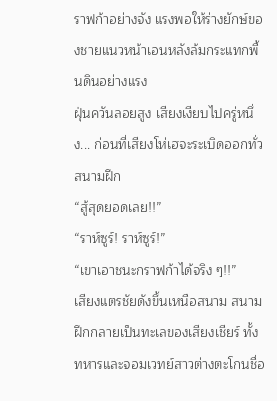ราฟก้าอย่างจัง แรงพอให้ร่างยักษ์ของชายแนวหน้าเอนหลังล้มกระแทกพื้นดินอย่างแรง
ฝุ่นควันลอยสูง เสียงเงียบไปครู่หนึ่ง... ก่อนที่เสียงโห่เฮจะระเบิดออกทั่วสนามฝึก
“สู้สุดยอดเลย!!”
“ราห์ซูร์! ราห์ซูร์!”
“เขาเอาชนะกราฟก้าได้จริง ๆ!!”
เสียงแตรชัยดังขึ้นเหนือสนาม สนามฝึกกลายเป็นทะเลของเสียงเชียร์ ทั้งทหารและจอมเวทย์สาวต่างตะโกนชื่อ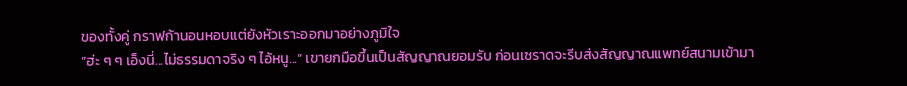ของทั้งคู่ กราฟก้านอนหอบแต่ยังหัวเราะออกมาอย่างภูมิใจ
“ฮ่ะ ๆ ๆ เอ็งนี่...ไม่ธรรมดาจริง ๆ ไอ้หนู...” เขายกมือขึ้นเป็นสัญญาณยอมรับ ก่อนเซราดจะรีบส่งสัญญาณแพทย์สนามเข้ามา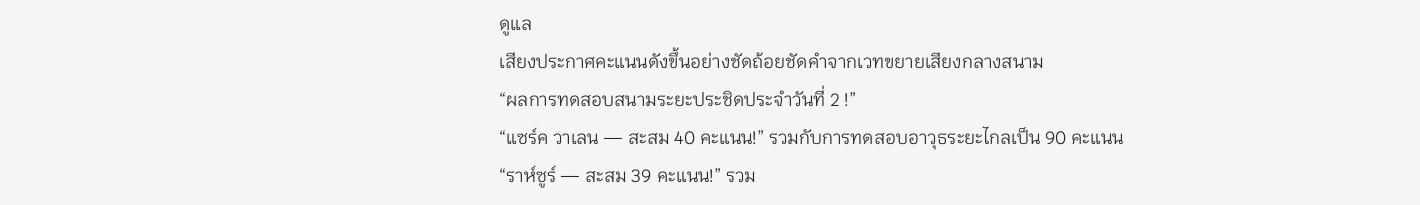ดูแล
เสียงประกาศคะแนนดังขึ้นอย่างชัดถ้อยชัดคำจากเวทขยายเสียงกลางสนาม
“ผลการทดสอบสนามระยะประชิดประจำวันที่ 2 !”
“แซร์ค วาเลน — สะสม 40 คะแนน!” รวมกับการทดสอบอาวุธระยะไกลเป็น 90 คะแนน
“ราห์ซูร์ — สะสม 39 คะแนน!” รวม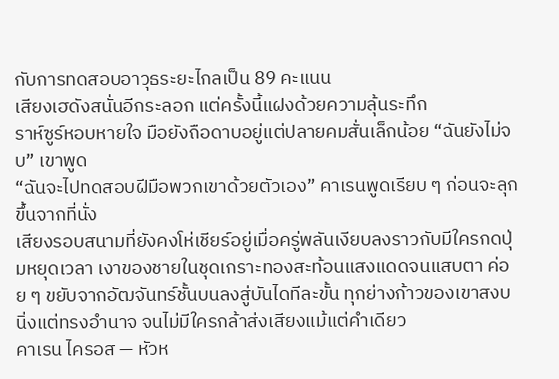กับการทดสอบอาวุธระยะไกลเป็น 89 คะแนน
เสียงเฮดังสนั่นอีกระลอก แต่ครั้งนี้แฝงด้วยความลุ้นระทึก
ราห์ซูร์หอบหายใจ มือยังถือดาบอยู่แต่ปลายคมสั่นเล็กน้อย “ฉันยังไม่จบ” เขาพูด
“ฉันจะไปทดสอบฝีมือพวกเขาด้วยตัวเอง” คาเรนพูดเรียบ ๆ ก่อนจะลุกขึ้นจากที่นั่ง
เสียงรอบสนามที่ยังคงโห่เชียร์อยู่เมื่อครู่พลันเงียบลงราวกับมีใครกดปุ่มหยุดเวลา เงาของชายในชุดเกราะทองสะท้อนแสงแดดจนแสบตา ค่อย ๆ ขยับจากอัฒจันทร์ชั้นบนลงสู่บันไดทีละขั้น ทุกย่างก้าวของเขาสงบนิ่งแต่ทรงอำนาจ จนไม่มีใครกล้าส่งเสียงแม้แต่คำเดียว
คาเรน ไครอส — หัวห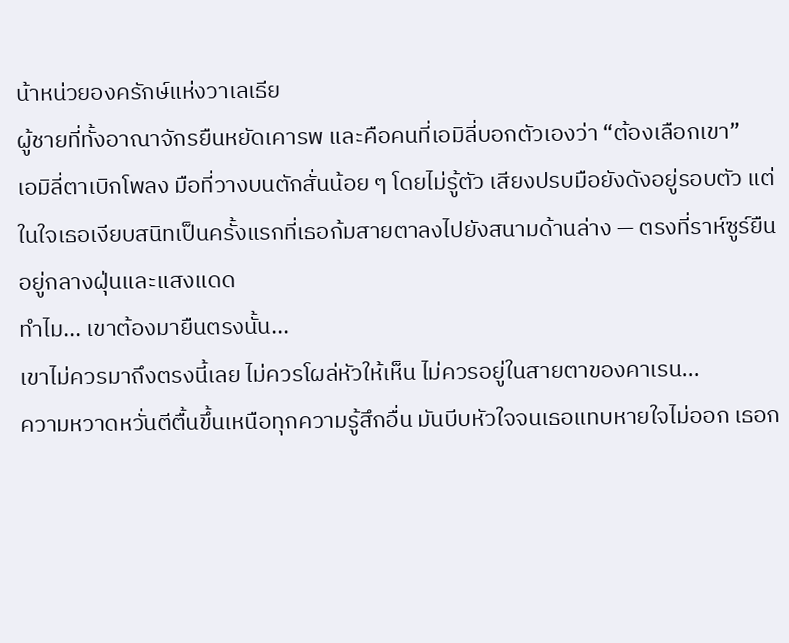น้าหน่วยองครักษ์แห่งวาเลเธีย
ผู้ชายที่ทั้งอาณาจักรยืนหยัดเคารพ และคือคนที่เอมิลี่บอกตัวเองว่า “ต้องเลือกเขา”
เอมิลี่ตาเบิกโพลง มือที่วางบนตักสั่นน้อย ๆ โดยไม่รู้ตัว เสียงปรบมือยังดังอยู่รอบตัว แต่ในใจเธอเงียบสนิทเป็นครั้งแรกที่เธอก้มสายตาลงไปยังสนามด้านล่าง — ตรงที่ราห์ซูร์ยืนอยู่กลางฝุ่นและแสงแดด
ทำไม... เขาต้องมายืนตรงนั้น...
เขาไม่ควรมาถึงตรงนี้เลย ไม่ควรโผล่หัวให้เห็น ไม่ควรอยู่ในสายตาของคาเรน...
ความหวาดหวั่นตีตื้นขึ้นเหนือทุกความรู้สึกอื่น มันบีบหัวใจจนเธอแทบหายใจไม่ออก เธอก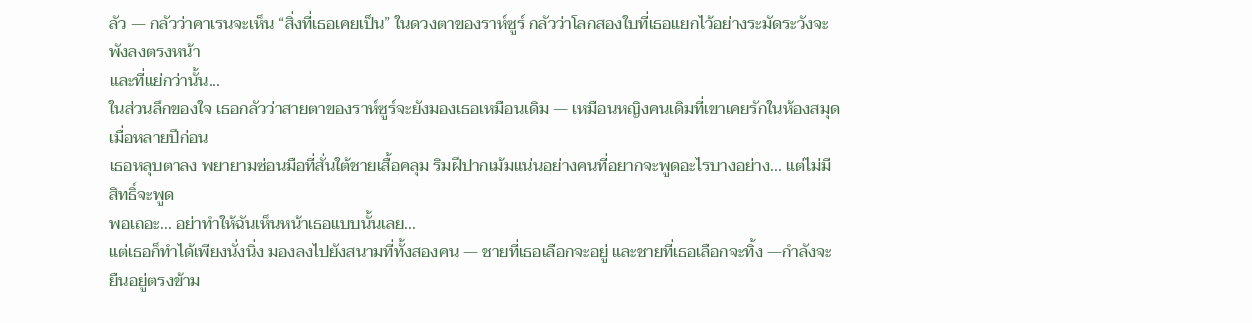ลัว — กลัวว่าคาเรนจะเห็น “สิ่งที่เธอเคยเป็น” ในดวงตาของราห์ซูร์ กลัวว่าโลกสองใบที่เธอแยกไว้อย่างระมัดระวังจะพังลงตรงหน้า
และที่แย่กว่านั้น...
ในส่วนลึกของใจ เธอกลัวว่าสายตาของราห์ซูร์จะยังมองเธอเหมือนเดิม — เหมือนหญิงคนเดิมที่เขาเคยรักในห้องสมุดเมื่อหลายปีก่อน
เธอหลุบตาลง พยายามซ่อนมือที่สั่นใต้ชายเสื้อคลุม ริมฝีปากเม้มแน่นอย่างคนที่อยากจะพูดอะไรบางอย่าง... แต่ไม่มีสิทธิ์จะพูด
พอเถอะ... อย่าทำให้ฉันเห็นหน้าเธอแบบนั้นเลย...
แต่เธอก็ทำได้เพียงนั่งนิ่ง มองลงไปยังสนามที่ทั้งสองคน — ชายที่เธอเลือกจะอยู่ และชายที่เธอเลือกจะทิ้ง —กำลังจะยืนอยู่ตรงข้าม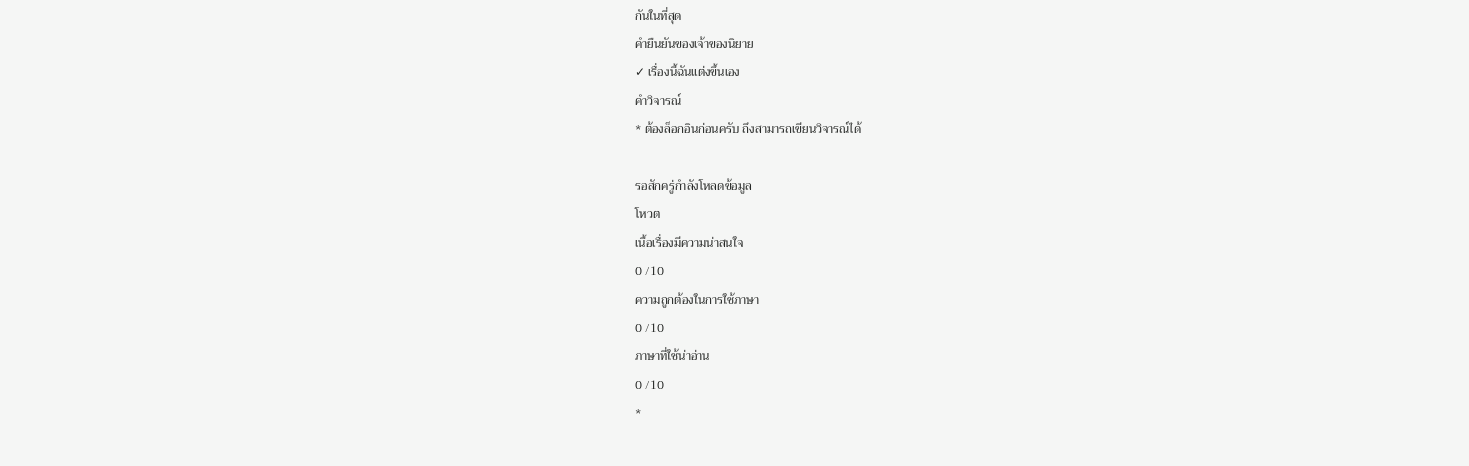กันในที่สุด
คำยืนยันของเจ้าของนิยาย
✓ เรื่องนี้ฉันแต่งขึ้นเอง
คำวิจารณ์
* ต้องล็อกอินก่อนครับ ถึงสามารถเขียนวิจารณ์ได้

รอสักครู่กำลังโหลดข้อมูล
โหวต
เนื้อเรื่องมีความน่าสนใจ
0 /10
ความถูกต้องในการใช้ภาษา
0 /10
ภาษาที่ใช้น่าอ่าน
0 /10
*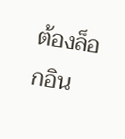ต้องล็อกอิน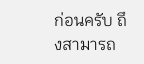ก่อนครับ ถึงสามารถ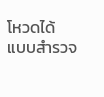โหวดได้
แบบสำรวจ